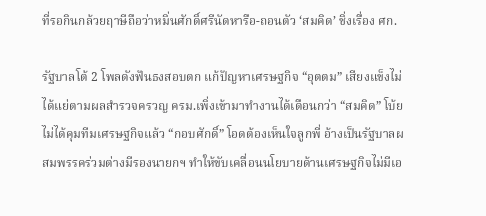ที่รอกินกล้วยฤาษีถือว่าหมิ่นศักดิ์ศรีนัดหารือ-ถอนตัว ‘สมคิด’ ชิ่งเรื่อง ศก.

รัฐบาลโต้ 2 โพลดังฟันธงสอบตก แก้ปัญหาเศรษฐกิจ “อุตตม” เสียงแข็งไม่ได้แย่ตามผลสำรวจครวญ ครม.เพิ่งเข้ามาทำงานได้เดือนกว่า “สมคิด” โบ้ยไม่ได้คุมทีมเศรษฐกิจแล้ว “กอบศักดิ์” โอดต้องเห็นใจลูกพี่ อ้างเป็นรัฐบาลผสมพรรคร่วมต่างมีรองนายกฯ ทำให้ขับเคลื่อนนโยบายด้านเศรษฐกิจไม่มีเอ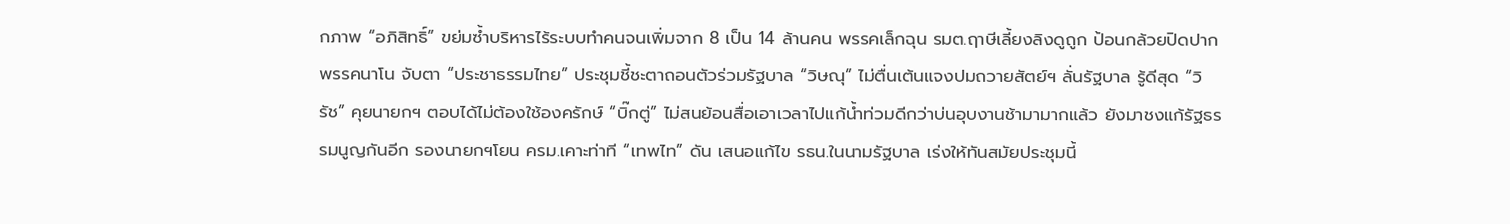กภาพ “อภิสิทธิ์” ขย่มซ้ำบริหารไร้ระบบทำคนจนเพิ่มจาก 8 เป็น 14 ล้านคน พรรคเล็กฉุน รมต.ฤาษีเลี้ยงลิงดูถูก ป้อนกล้วยปิดปากพรรคนาโน จับตา “ประชาธรรมไทย” ประชุมชี้ชะตาถอนตัวร่วมรัฐบาล “วิษณุ” ไม่ตื่นเต้นแจงปมถวายสัตย์ฯ ลั่นรัฐบาล รู้ดีสุด “วิรัช” คุยนายกฯ ตอบได้ไม่ต้องใช้องครักษ์ “บิ๊กตู่” ไม่สนย้อนสื่อเอาเวลาไปแก้น้ำท่วมดีกว่าบ่นอุบงานช้ามามากแล้ว ยังมาชงแก้รัฐธรรมนูญกันอีก รองนายกฯโยน ครม.เคาะท่าที “เทพไท” ดัน เสนอแก้ไข รธน.ในนามรัฐบาล เร่งให้ทันสมัยประชุมนี้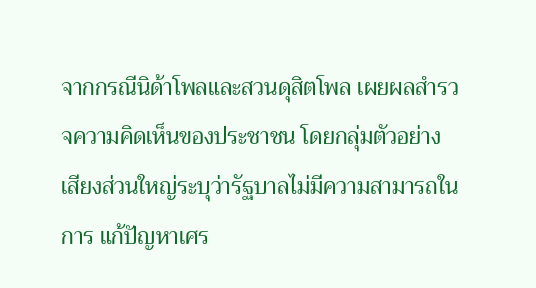จากกรณีนิด้าโพลและสวนดุสิตโพล เผยผลสำรวจความคิดเห็นของประชาชน โดยกลุ่มตัวอย่างเสียงส่วนใหญ่ระบุว่ารัฐบาลไม่มีความสามารถในการ แก้ปัญหาเศร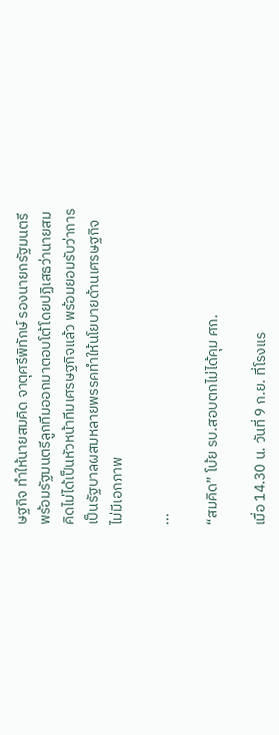ษฐกิจ ทำให้นายสมคิด จาตุศรีพิทักษ์ รองนายกรัฐมนตรี พร้อมรัฐมนตรีลูกทีมออกมาตอบโต้โดยปฏิเสธว่านายสมคิดไม่ได้เป็นหัวหน้าทีมเศรษฐกิจแล้ว พร้อมยอมรับว่าการเป็นรัฐบาลผสมหลายพรรคทำให้นโยบายด้านเศรษฐกิจไม่มีเอกภาพ

...

“สมคิด” โบ้ย รบ.สอบตกไม่ได้คุม ศก.

เมื่อ 14.30 น. วันที่ 9 ก.ย. ที่โรงแร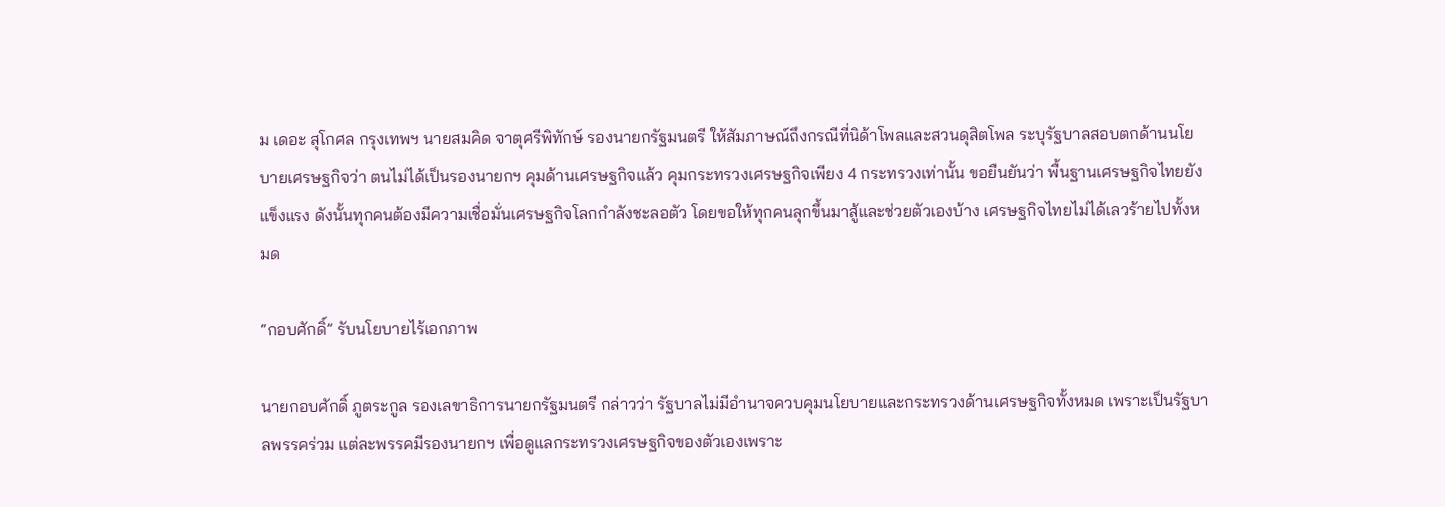ม เดอะ สุโกศล กรุงเทพฯ นายสมคิด จาตุศรีพิทักษ์ รองนายกรัฐมนตรี ให้สัมภาษณ์ถึงกรณีที่นิด้าโพลและสวนดุสิตโพล ระบุรัฐบาลสอบตกด้านนโยบายเศรษฐกิจว่า ตนไม่ได้เป็นรองนายกฯ คุมด้านเศรษฐกิจแล้ว คุมกระทรวงเศรษฐกิจเพียง 4 กระทรวงเท่านั้น ขอยืนยันว่า พื้นฐานเศรษฐกิจไทยยังแข็งแรง ดังนั้นทุกคนต้องมีความเชื่อมั่นเศรษฐกิจโลกกำลังชะลอตัว โดยขอให้ทุกคนลุกขึ้นมาสู้และช่วยตัวเองบ้าง เศรษฐกิจไทยไม่ได้เลวร้ายไปทั้งหมด

“กอบศักดิ์” รับนโยบายไร้เอกภาพ

นายกอบศักดิ์ ภูตระกูล รองเลขาธิการนายกรัฐมนตรี กล่าวว่า รัฐบาลไม่มีอำนาจควบคุมนโยบายและกระทรวงด้านเศรษฐกิจทั้งหมด เพราะเป็นรัฐบาลพรรคร่วม แต่ละพรรคมีรองนายกฯ เพื่อดูแลกระทรวงเศรษฐกิจของตัวเองเพราะ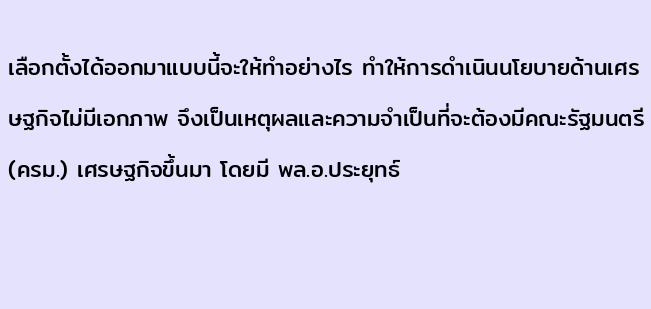เลือกตั้งได้ออกมาแบบนี้จะให้ทำอย่างไร ทำให้การดำเนินนโยบายด้านเศรษฐกิจไม่มีเอกภาพ จึงเป็นเหตุผลและความจำเป็นที่จะต้องมีคณะรัฐมนตรี (ครม.) เศรษฐกิจขึ้นมา โดยมี พล.อ.ประยุทธ์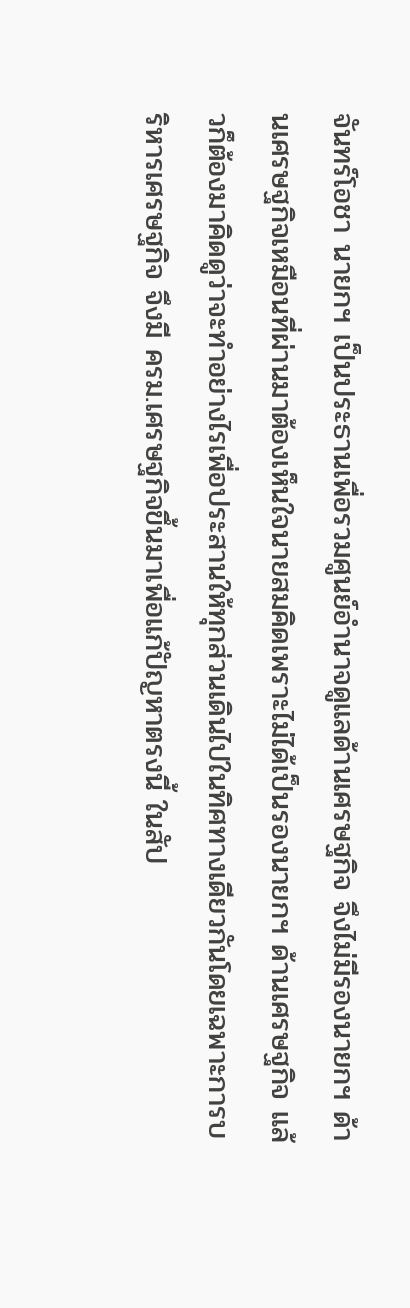จันทร์โอชา นายกฯ เป็นประธานเพื่อรวมศูนย์อำนาจดูแลด้านเศรษฐกิจ จึงไม่มีรองนายกฯ ด้านเศรษฐกิจเหมือนที่ผ่านมาต้องเห็นใจนายสมคิดเพราะไม่ได้เป็นรองนายกฯ ด้านเศรษฐกิจ แล้วก็ต้องมาคิดดูว่าจะทำอย่างไรเพื่อประสานให้ทุกส่วนเดินไปในทิศทางเดียวกันโดยเฉพาะการบริหารเศรษฐกิจ จึงมี ครม.เศรษฐกิจขึ้นมาเพื่อแก้ปัญหาตรงนี้ ในสัป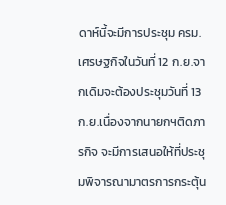ดาห์นี้จะมีการประชุม ครม.เศรษฐกิจในวันที่ 12 ก.ย.จากเดิมจะต้องประชุมวันที่ 13 ก.ย.เนื่องจากนายกฯติดภารกิจ จะมีการเสนอให้ที่ประชุมพิจารณามาตรการกระตุ้น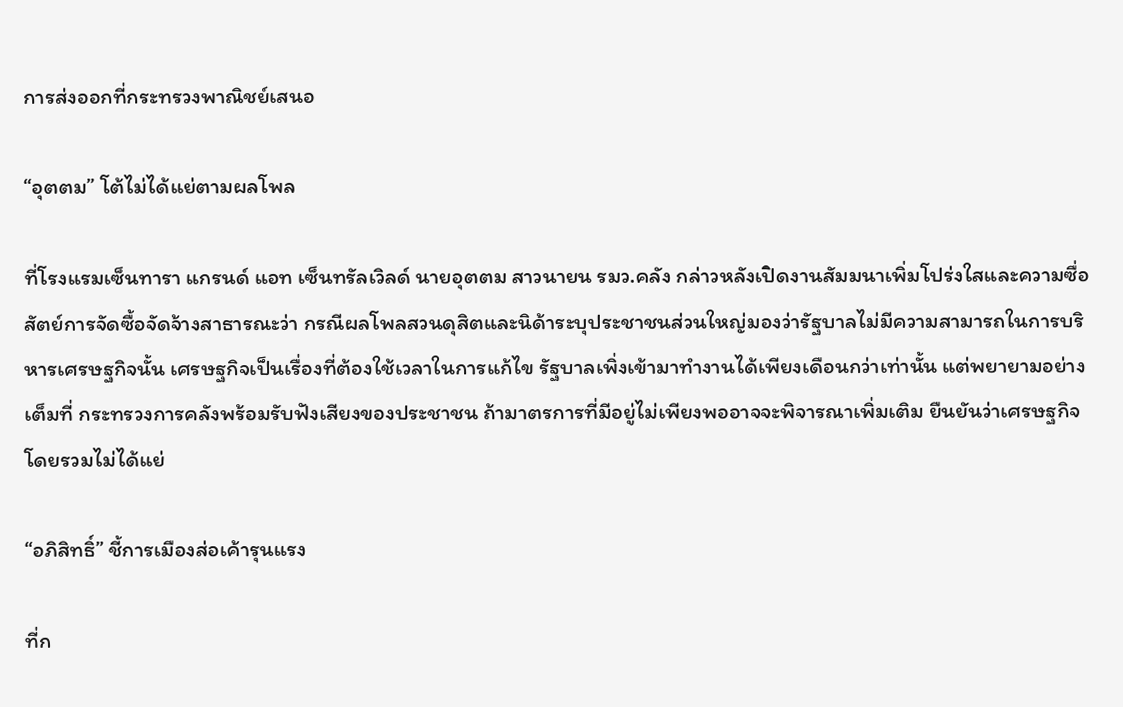การส่งออกที่กระทรวงพาณิชย์เสนอ

“อุตตม” โต้ไม่ได้แย่ตามผลโพล

ที่โรงแรมเซ็นทารา แกรนด์ แอท เซ็นทรัลเวิลด์ นายอุตตม สาวนายน รมว.คลัง กล่าวหลังเปิดงานสัมมนาเพิ่มโปร่งใสและความซื่อสัตย์การจัดซื้อจัดจ้างสาธารณะว่า กรณีผลโพลสวนดุสิตและนิด้าระบุประชาชนส่วนใหญ่มองว่ารัฐบาลไม่มีความสามารถในการบริหารเศรษฐกิจนั้น เศรษฐกิจเป็นเรื่องที่ต้องใช้เวลาในการแก้ไข รัฐบาลเพิ่งเข้ามาทำงานได้เพียงเดือนกว่าเท่านั้น แต่พยายามอย่างเต็มที่ กระทรวงการคลังพร้อมรับฟังเสียงของประชาชน ถ้ามาตรการที่มีอยู่ไม่เพียงพออาจจะพิจารณาเพิ่มเติม ยืนยันว่าเศรษฐกิจโดยรวมไม่ได้แย่

“อภิสิทธิ์” ชี้การเมืองส่อเค้ารุนแรง

ที่ก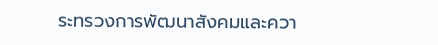ระทรวงการพัฒนาสังคมและควา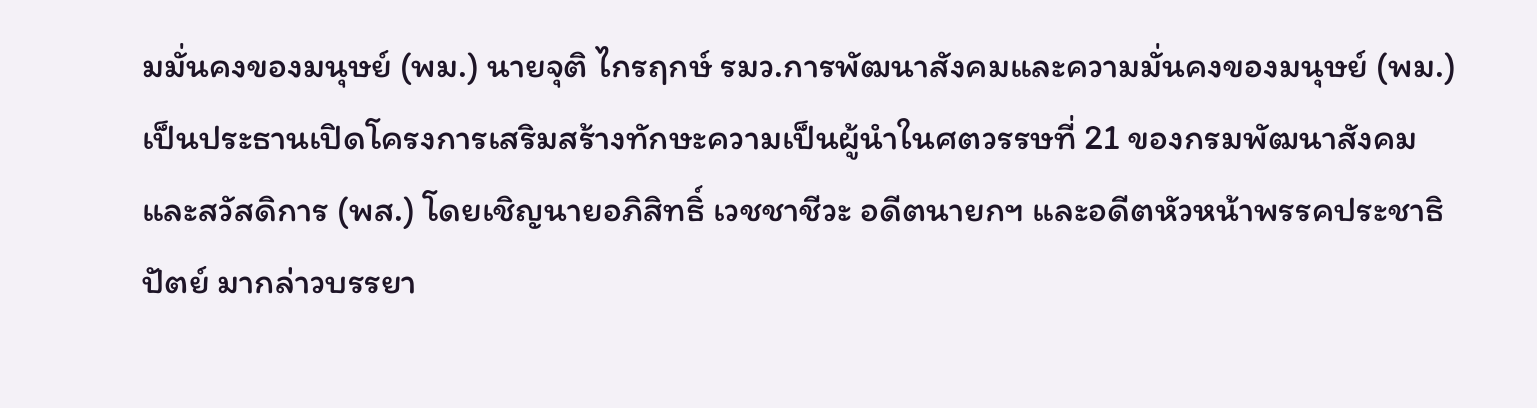มมั่นคงของมนุษย์ (พม.) นายจุติ ไกรฤกษ์ รมว.การพัฒนาสังคมและความมั่นคงของมนุษย์ (พม.) เป็นประธานเปิดโครงการเสริมสร้างทักษะความเป็นผู้นำในศตวรรษที่ 21 ของกรมพัฒนาสังคมและสวัสดิการ (พส.) โดยเชิญนายอภิสิทธิ์ เวชชาชีวะ อดีตนายกฯ และอดีตหัวหน้าพรรคประชาธิปัตย์ มากล่าวบรรยา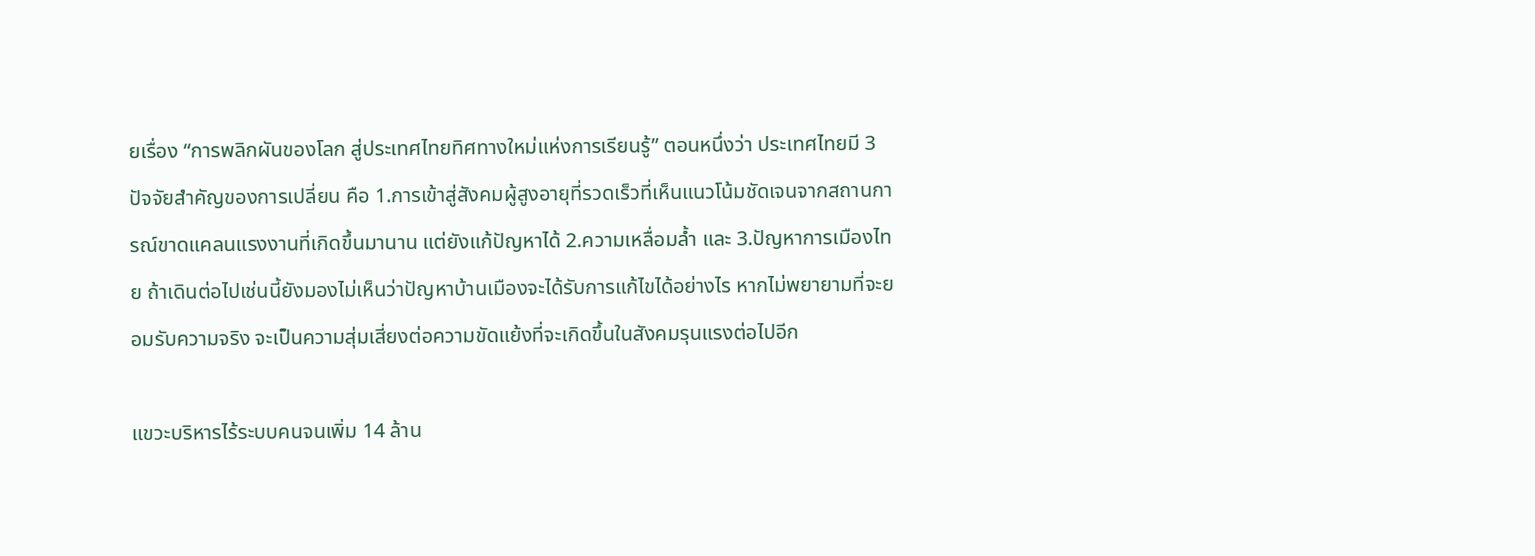ยเรื่อง “การพลิกผันของโลก สู่ประเทศไทยทิศทางใหม่แห่งการเรียนรู้” ตอนหนึ่งว่า ประเทศไทยมี 3 ปัจจัยสำคัญของการเปลี่ยน คือ 1.การเข้าสู่สังคมผู้สูงอายุที่รวดเร็วที่เห็นแนวโน้มชัดเจนจากสถานการณ์ขาดแคลนแรงงานที่เกิดขึ้นมานาน แต่ยังแก้ปัญหาได้ 2.ความเหลื่อมล้ำ และ 3.ปัญหาการเมืองไทย ถ้าเดินต่อไปเช่นนี้ยังมองไม่เห็นว่าปัญหาบ้านเมืองจะได้รับการแก้ไขได้อย่างไร หากไม่พยายามที่จะยอมรับความจริง จะเป็นความสุ่มเสี่ยงต่อความขัดแย้งที่จะเกิดขึ้นในสังคมรุนแรงต่อไปอีก

แขวะบริหารไร้ระบบคนจนเพิ่ม 14 ล้าน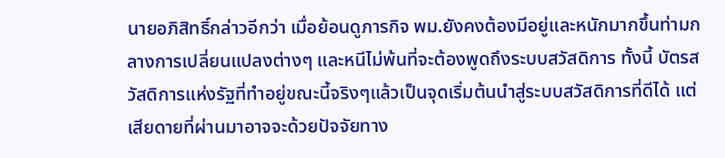นายอภิสิทธิ์กล่าวอีกว่า เมื่อย้อนดูภารกิจ พม.ยังคงต้องมีอยู่และหนักมากขึ้นท่ามกลางการเปลี่ยนแปลงต่างๆ และหนีไม่พ้นที่จะต้องพูดถึงระบบสวัสดิการ ทั้งนี้ บัตรสวัสดิการแห่งรัฐที่ทำอยู่ขณะนี้จริงๆแล้วเป็นจุดเริ่มต้นนำสู่ระบบสวัสดิการที่ดีได้ แต่เสียดายที่ผ่านมาอาจจะด้วยปัจจัยทาง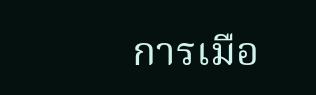การเมือ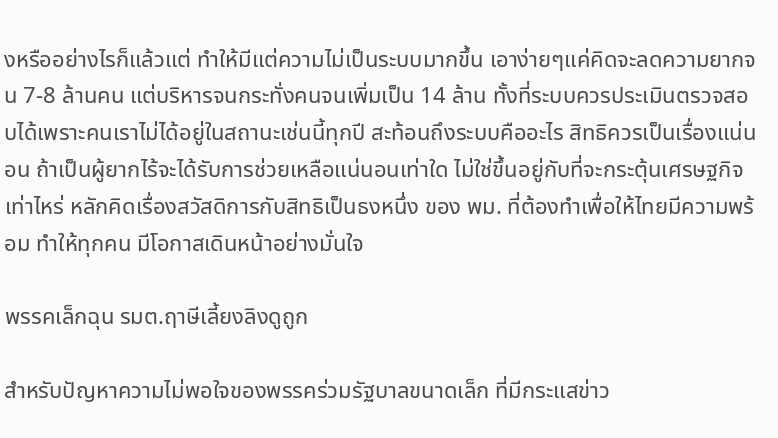งหรืออย่างไรก็แล้วแต่ ทำให้มีแต่ความไม่เป็นระบบมากขึ้น เอาง่ายๆแค่คิดจะลดความยากจน 7-8 ล้านคน แต่บริหารจนกระทั่งคนจนเพิ่มเป็น 14 ล้าน ทั้งที่ระบบควรประเมินตรวจสอบได้เพราะคนเราไม่ได้อยู่ในสถานะเช่นนี้ทุกปี สะท้อนถึงระบบคืออะไร สิทธิควรเป็นเรื่องแน่นอน ถ้าเป็นผู้ยากไร้จะได้รับการช่วยเหลือแน่นอนเท่าใด ไม่ใช่ขึ้นอยู่กับที่จะกระตุ้นเศรษฐกิจ เท่าไหร่ หลักคิดเรื่องสวัสดิการกับสิทธิเป็นธงหนึ่ง ของ พม. ที่ต้องทำเพื่อให้ไทยมีความพร้อม ทำให้ทุกคน มีโอกาสเดินหน้าอย่างมั่นใจ

พรรคเล็กฉุน รมต.ฤาษีเลี้ยงลิงดูถูก

สำหรับปัญหาความไม่พอใจของพรรคร่วมรัฐบาลขนาดเล็ก ที่มีกระแสข่าว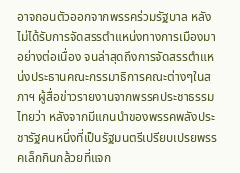อาจถอนตัวออกจากพรรคร่วมรัฐบาล หลังไม่ได้รับการจัดสรรตำแหน่งทางการเมืองมาอย่างต่อเนื่อง จนล่าสุดถึงการจัดสรรตำแหน่งประธานคณะกรรมาธิการคณะต่างๆในสภาฯ ผู้สื่อข่าวรายงานจากพรรคประชาธรรมไทยว่า หลังจากมีแกนนำของพรรคพลังประชารัฐคนหนึ่งที่เป็นรัฐมนตรีเปรียบเปรยพรรคเล็กกินกล้วยที่แจก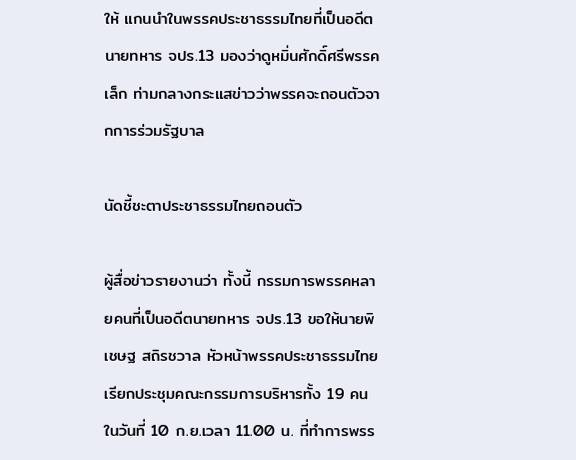ให้ แกนนำในพรรคประชาธรรมไทยที่เป็นอดีตนายทหาร จปร.13 มองว่าดูหมิ่นศักดิ์ศรีพรรคเล็ก ท่ามกลางกระแสข่าวว่าพรรคจะถอนตัวจากการร่วมรัฐบาล

นัดชี้ชะตาประชาธรรมไทยถอนตัว

ผู้สื่อข่าวรายงานว่า ทั้งนี้ กรรมการพรรคหลายคนที่เป็นอดีตนายทหาร จปร.13 ขอให้นายพิเชษฐ สถิรชวาล หัวหน้าพรรคประชาธรรมไทย เรียกประชุมคณะกรรมการบริหารทั้ง 19 คน ในวันที่ 10 ก.ย.เวลา 11.00 น. ที่ทำการพรร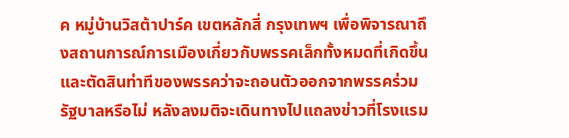ค หมู่บ้านวิสต้าปาร์ค เขตหลักสี่ กรุงเทพฯ เพื่อพิจารณาถึงสถานการณ์การเมืองเกี่ยวกับพรรคเล็กทั้งหมดที่เกิดขึ้น และตัดสินท่าทีของพรรคว่าจะถอนตัวออกจากพรรคร่วมรัฐบาลหรือไม่ หลังลงมติจะเดินทางไปแถลงข่าวที่โรงแรม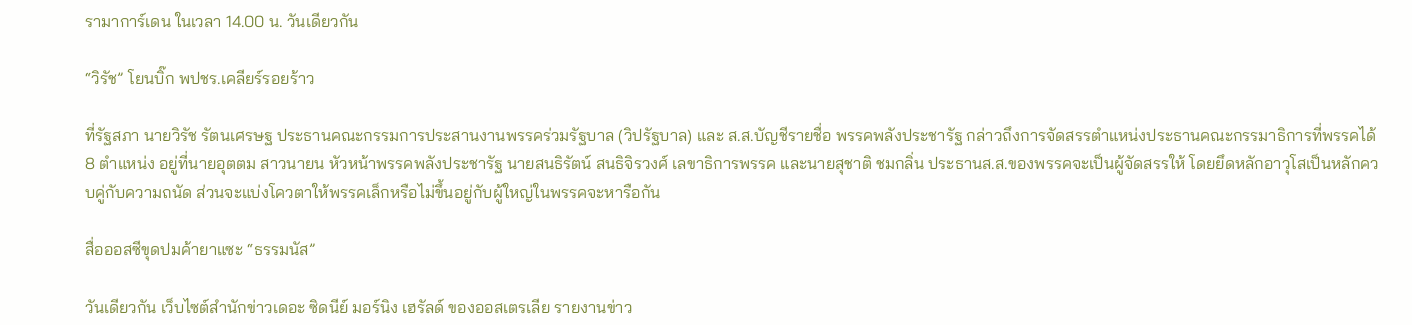รามาการ์เดน ในเวลา 14.00 น. วันเดียวกัน

“วิรัช” โยนบิ๊ก พปชร.เคลียร์รอยร้าว

ที่รัฐสภา นายวิรัช รัตนเศรษฐ ประธานคณะกรรมการประสานงานพรรคร่วมรัฐบาล (วิปรัฐบาล) และ ส.ส.บัญชีรายชื่อ พรรคพลังประชารัฐ กล่าวถึงการจัดสรรตำแหน่งประธานคณะกรรมาธิการที่พรรคได้ 8 ตำแหน่ง อยู่ที่นายอุตตม สาวนายน หัวหน้าพรรคพลังประชารัฐ นายสนธิรัตน์ สนธิจิรวงศ์ เลขาธิการพรรค และนายสุชาติ ชมกลิ่น ประธานส.ส.ของพรรคจะเป็นผู้จัดสรรให้ โดยยึดหลักอาวุโสเป็นหลักควบคู่กับความถนัด ส่วนจะแบ่งโควตาให้พรรคเล็กหรือไม่ขึ้นอยู่กับผู้ใหญ่ในพรรคจะหารือกัน

สื่อออสซีขุดปมค้ายาแซะ “ธรรมนัส”

วันเดียวกัน เว็บไซต์สำนักข่าวเดอะ ซิดนีย์ มอร์นิง เฮรัลด์ ของออสเตรเลีย รายงานข่าว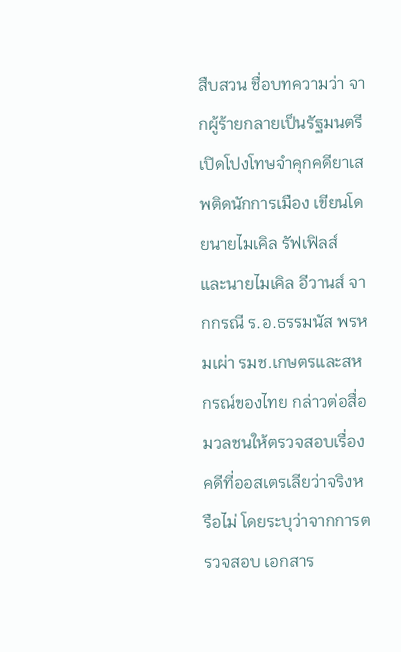สืบสวน ชื่อบทความว่า จากผู้ร้ายกลายเป็นรัฐมนตรี เปิดโปงโทษจำคุกคดียาเสพติดนักการเมือง เขียนโดยนายไมเคิล รัฟเฟิลส์ และนายไมเคิล อีวานส์ จากกรณี ร.อ.ธรรมนัส พรหมเผ่า รมช.เกษตรและสหกรณ์ของไทย กล่าวต่อสื่อมวลชนให้ตรวจสอบเรื่องคดีที่ออสเตรเลียว่าจริงหรือไม่ โดยระบุว่าจากการตรวจสอบ เอกสาร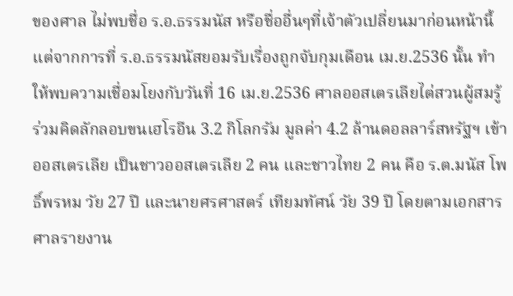ของศาล ไม่พบชื่อ ร.อ.ธรรมนัส หรือชื่ออื่นๆที่เจ้าตัวเปลี่ยนมาก่อนหน้านี้ แต่จากการที่ ร.อ.ธรรมนัสยอมรับเรื่องถูกจับกุมเดือน เม.ย.2536 นั้น ทำให้พบความเชื่อมโยงกับวันที่ 16 เม.ย.2536 ศาลออสเตรเลียไต่สวนผู้สมรู้ร่วมคิดลักลอบขนเฮโรอีน 3.2 กิโลกรัม มูลค่า 4.2 ล้านดอลลาร์สหรัฐฯ เข้าออสเตรเลีย เป็นชาวออสเตรเลีย 2 คน และชาวไทย 2 คน คือ ร.ต.มนัส โพธิ์พรหม วัย 27 ปี และนายศรศาสตร์ เทียมทัศน์ วัย 39 ปี โดยตามเอกสารศาลรายงาน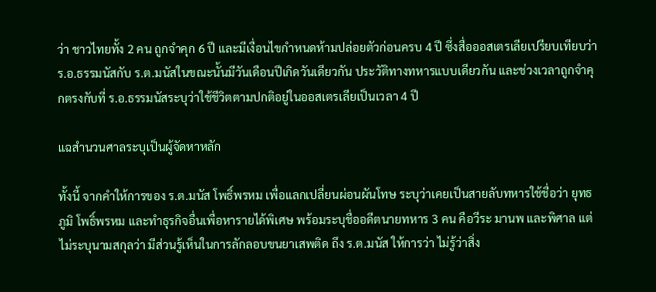ว่า ชาวไทยทั้ง 2 คน ถูกจำคุก 6 ปี และมีเงื่อนไขกำหนดห้ามปล่อยตัวก่อนครบ 4 ปี ซึ่งสื่อออสเตรเลียเปรียบเทียบว่า ร.อ.ธรรมนัสกับ ร.ต.มนัสในขณะนั้นมีวันเดือนปีเกิดวันเดียวกัน ประวัติทางทหารแบบเดียวกัน และช่วงเวลาถูกจำคุกตรงกับที่ ร.อ.ธรรมนัสระบุว่าใช้ชีวิตตามปกติอยู่ในออสเตรเลียเป็นเวลา 4 ปี

แฉสำนวนศาลระบุเป็นผู้จัดหาหลัก

ทั้งนี้ จากคำให้การของ ร.ต.มนัส โพธิ์พรหม เพื่อแลกเปลี่ยนผ่อนผันโทษ ระบุว่าเคยเป็นสายลับทหารใช้ชื่อว่า ยุทธภูมิ โพธิ์พรหม และทำธุรกิจอื่นเพื่อหารายได้พิเศษ พร้อมระบุชื่ออดีตนายทหาร 3 คน คือวีระ มานพ และพิศาล แต่ไม่ระบุนามสกุลว่า มีส่วนรู้เห็นในการลักลอบขนยาเสพติด ถึง ร.ต.มนัส ให้การว่า ไม่รู้ว่าสิ่ง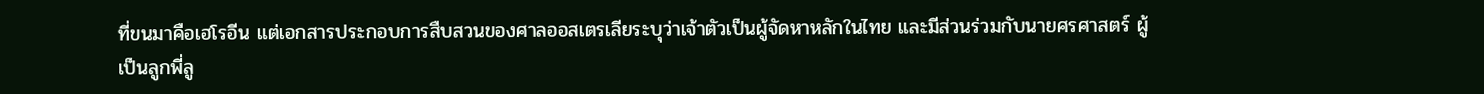ที่ขนมาคือเฮโรอีน แต่เอกสารประกอบการสืบสวนของศาลออสเตรเลียระบุว่าเจ้าตัวเป็นผู้จัดหาหลักในไทย และมีส่วนร่วมกับนายศรศาสตร์ ผู้เป็นลูกพี่ลู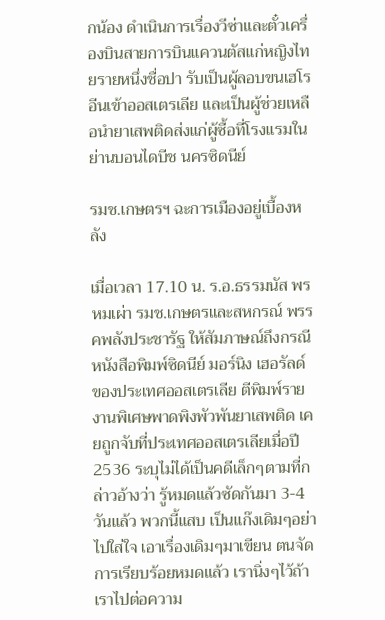กน้อง ดำเนินการเรื่องวีซ่าและตั๋วเครื่องบินสายการบินแควนตัสแก่หญิงไทยรายหนึ่งชื่อปา รับเป็นผู้ลอบขนเฮโรอีนเข้าออสเตรเลีย และเป็นผู้ช่วยเหลือนำยาเสพติดส่งแก่ผู้ซื้อที่โรงแรมในย่านบอนไดบีช นครซิดนีย์

รมช.เกษตรฯ ฉะการเมืองอยู่เบื้องหลัง

เมื่อเวลา 17.10 น. ร.อ.ธรรมนัส พรหมเผ่า รมช.เกษตรและสหกรณ์ พรรคพลังประชารัฐ ให้สัมภาษณ์ถึงกรณีหนังสือพิมพ์ซิดนีย์ มอร์นิง เฮอรัลด์ ของประเทศออสเตรเลีย ตีพิมพ์รายงานพิเศษพาดพิงพัวพันยาเสพติด เคยถูกจับที่ประเทศออสเตรเลียเมื่อปี 2536 ระบุไม่ได้เป็นคดีเล็กๆตามที่กล่าวอ้างว่า รู้หมดแล้วซัดกันมา 3-4 วันแล้ว พวกนี้แสบ เป็นแก๊งเดิมๆอย่าไปใส่ใจ เอาเรื่องเดิมๆมาเขียน ตนจัดการเรียบร้อยหมดแล้ว เรานิ่งๆไว้ถ้าเราไปต่อความ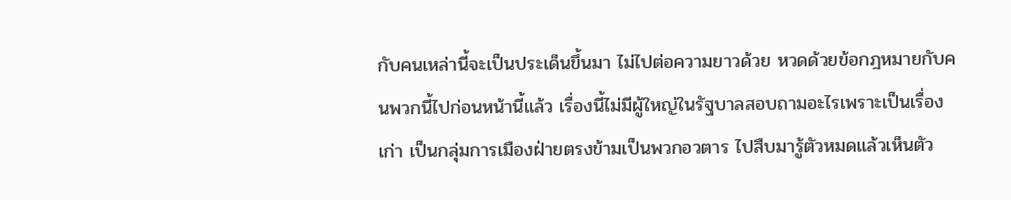กับคนเหล่านี้จะเป็นประเด็นขึ้นมา ไม่ไปต่อความยาวด้วย หวดด้วยข้อกฎหมายกับคนพวกนี้ไปก่อนหน้านี้แล้ว เรื่องนี้ไม่มีผู้ใหญ่ในรัฐบาลสอบถามอะไรเพราะเป็นเรื่องเก่า เป็นกลุ่มการเมืองฝ่ายตรงข้ามเป็นพวกอวตาร ไปสืบมารู้ตัวหมดแล้วเห็นตัว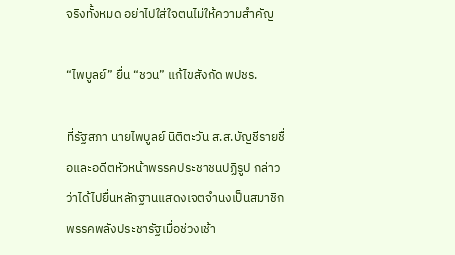จริงทั้งหมด อย่าไปใส่ใจตนไม่ให้ความสำคัญ

“ไพบูลย์” ยื่น “ชวน” แก้ไขสังกัด พปชร.

ที่รัฐสภา นายไพบูลย์ นิติตะวัน ส.ส.บัญชีรายชื่อและอดีตหัวหน้าพรรคประชาชนปฏิรูป กล่าวว่าได้ไปยื่นหลักฐานแสดงเจตจำนงเป็นสมาชิกพรรคพลังประชารัฐเมื่อช่วงเช้า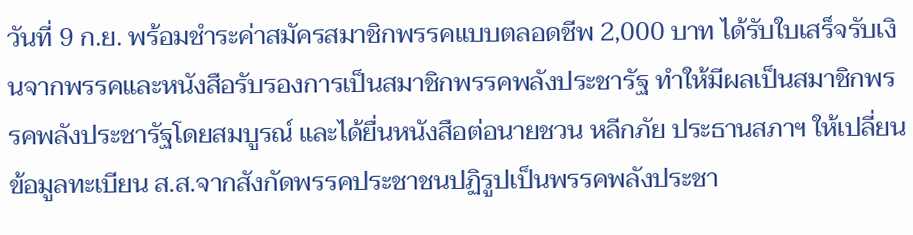วันที่ 9 ก.ย. พร้อมชำระค่าสมัครสมาชิกพรรคแบบตลอดชีพ 2,000 บาท ได้รับใบเสร็จรับเงินจากพรรคและหนังสือรับรองการเป็นสมาชิกพรรคพลังประชารัฐ ทำให้มีผลเป็นสมาชิกพรรคพลังประชารัฐโดยสมบูรณ์ และได้ยื่นหนังสือต่อนายชวน หลีกภัย ประธานสภาฯ ให้เปลี่ยนข้อมูลทะเบียน ส.ส.จากสังกัดพรรคประชาชนปฏิรูปเป็นพรรคพลังประชา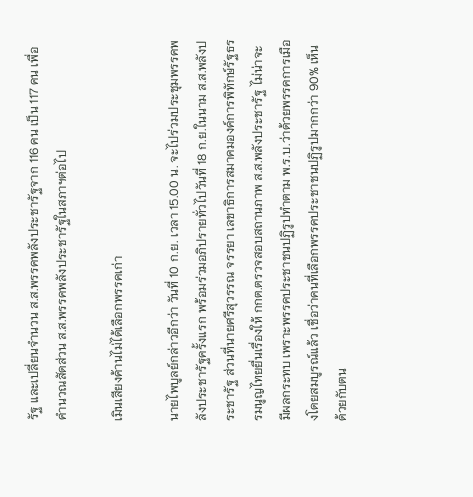รัฐ และเปลี่ยนจำนวน ส.ส.พรรคพลังประชารัฐจาก 116 คน เป็น 117 คน เพื่อคำนวณสัดส่วน ส.ส.พรรคพลังประชารัฐในสภาฯต่อไป

เมินเสียงค้านไม่ได้เลือกพรรคเก่า

นายไพบูลย์กล่าวอีกว่า วันที่ 10 ก.ย. เวลา 15.00 น. จะไปร่วมประชุมพรรคพลังประชารัฐครั้งแรก พร้อมร่วมอภิปรายทั่วไปวันที่ 18 ก.ย.ในนาม ส.ส.พลังประชารัฐ ส่วนที่นายศรีสุวรรณ จรรยา เลขาธิการสมาคมองค์การพิทักษ์รัฐธรรมนูญไทยยื่นเรื่องให้ กกต.ตรวจสอบสถานภาพ ส.ส.พลังประชารัฐ ไม่น่าจะมีผลกระทบ เพราะพรรคประชาชนปฏิรูปทำตาม พ.ร.บ.ว่าด้วยพรรคการเมืองโดยสมบูรณ์แล้ว เชื่อว่าคนที่เลือกพรรคประชาชนปฏิรูปมากกว่า 90% เห็นด้วยกับตน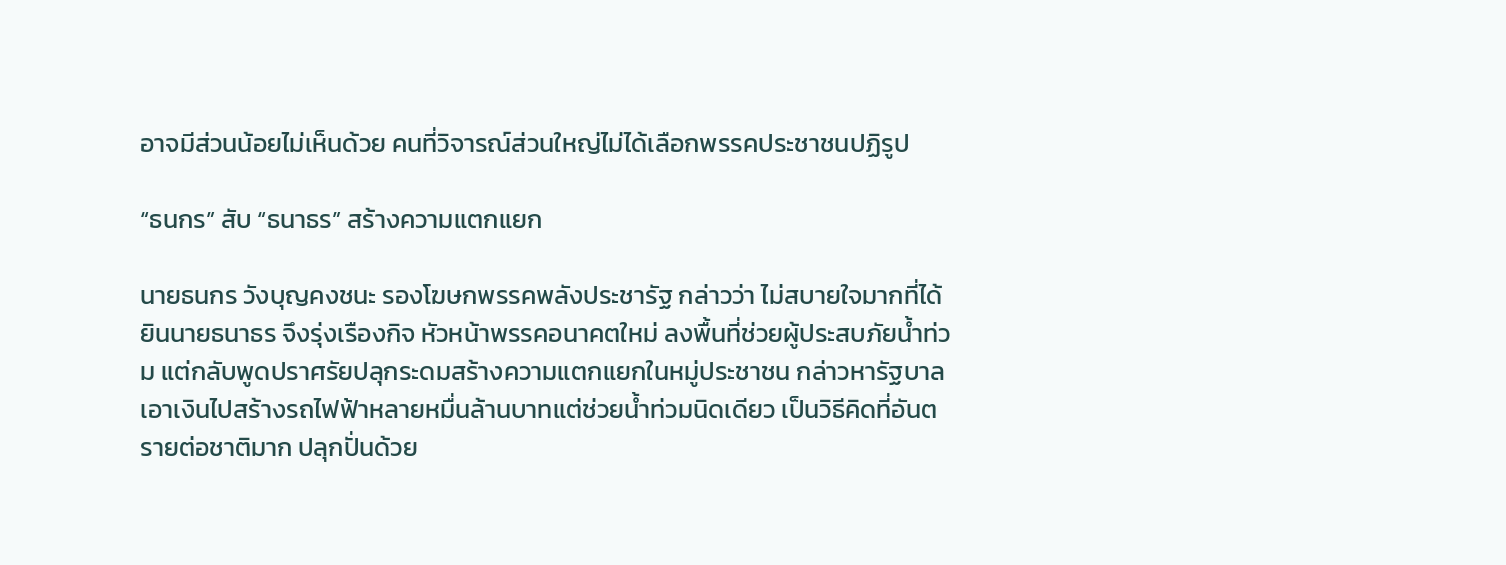อาจมีส่วนน้อยไม่เห็นด้วย คนที่วิจารณ์ส่วนใหญ่ไม่ได้เลือกพรรคประชาชนปฏิรูป

“ธนกร” สับ “ธนาธร” สร้างความแตกแยก

นายธนกร วังบุญคงชนะ รองโฆษกพรรคพลังประชารัฐ กล่าวว่า ไม่สบายใจมากที่ได้ยินนายธนาธร จึงรุ่งเรืองกิจ หัวหน้าพรรคอนาคตใหม่ ลงพื้นที่ช่วยผู้ประสบภัยน้ำท่วม แต่กลับพูดปราศรัยปลุกระดมสร้างความแตกแยกในหมู่ประชาชน กล่าวหารัฐบาลเอาเงินไปสร้างรถไฟฟ้าหลายหมื่นล้านบาทแต่ช่วยน้ำท่วมนิดเดียว เป็นวิธีคิดที่อันตรายต่อชาติมาก ปลุกปั่นด้วย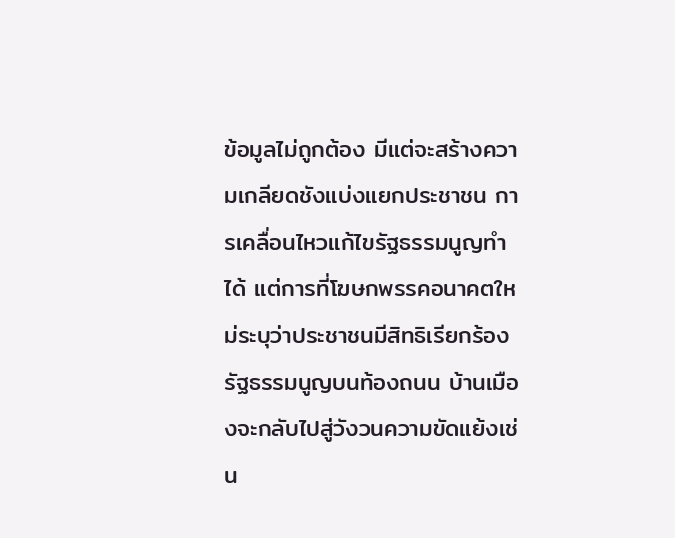ข้อมูลไม่ถูกต้อง มีแต่จะสร้างความเกลียดชังแบ่งแยกประชาชน การเคลื่อนไหวแก้ไขรัฐธรรมนูญทำได้ แต่การที่โฆษกพรรคอนาคตใหม่ระบุว่าประชาชนมีสิทธิเรียกร้องรัฐธรรมนูญบนท้องถนน บ้านเมืองจะกลับไปสู่วังวนความขัดแย้งเช่น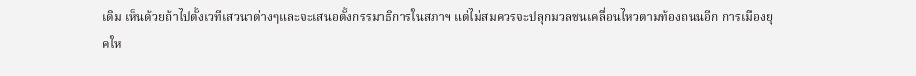เดิม เห็นด้วยถ้าไปตั้งเวทีเสวนาต่างๆและจะเสนอตั้งกรรมาธิการในสภาฯ แต่ไม่สมควรจะปลุกมวลชนเคลื่อนไหวตามท้องถนนอีก การเมืองยุคให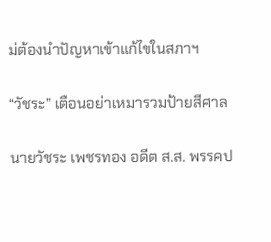ม่ต้องนำปัญหาเข้าแก้ไขในสภาฯ

“วัชระ” เตือนอย่าเหมารวมป้ายสีศาล

นายวัชระ เพชรทอง อดีต ส.ส. พรรคป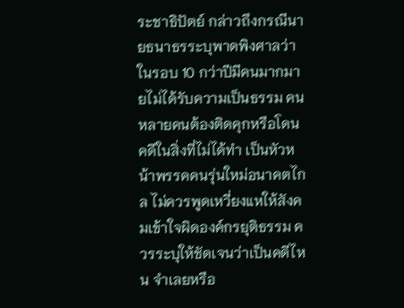ระชาธิปัตย์ กล่าวถึงกรณีนายธนาธรระบุพาดพิงศาลว่าในรอบ 10 กว่าปีมีคนมากมายไม่ได้รับความเป็นธรรม คนหลายคนต้องติดคุกหรือโดนคดีในสิ่งที่ไม่ได้ทำ เป็นหัวหน้าพรรคคนรุ่นใหม่อนาคตไกล ไม่ควรพูดเหวี่ยงแหให้สังคมเข้าใจผิดองค์กรยุติธรรม ควรระบุให้ชัดเจนว่าเป็นคดีไหน จำเลยหรือ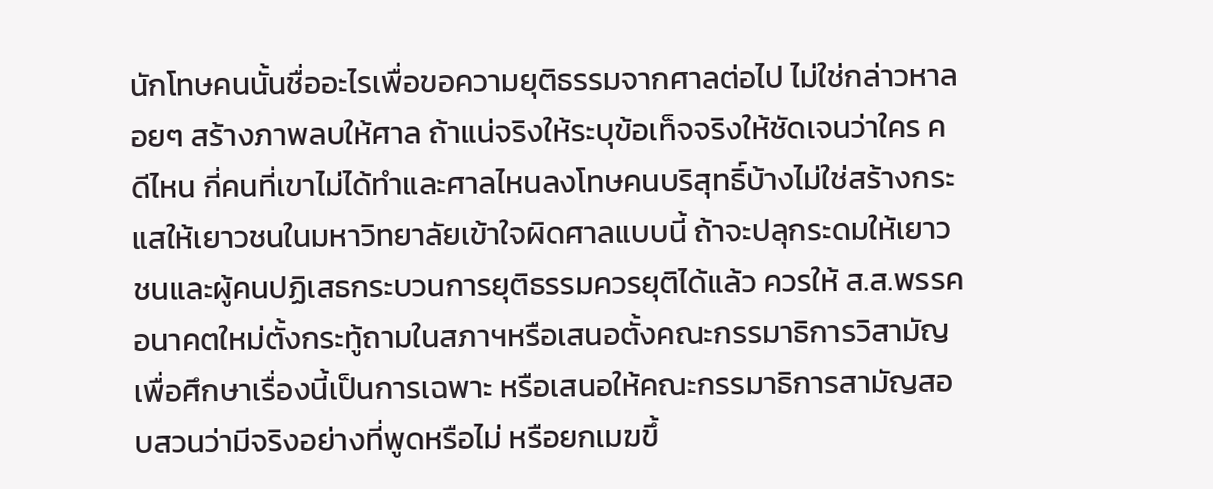นักโทษคนนั้นชื่ออะไรเพื่อขอความยุติธรรมจากศาลต่อไป ไม่ใช่กล่าวหาลอยๆ สร้างภาพลบให้ศาล ถ้าแน่จริงให้ระบุข้อเท็จจริงให้ชัดเจนว่าใคร คดีไหน กี่คนที่เขาไม่ได้ทำและศาลไหนลงโทษคนบริสุทธิ์บ้างไม่ใช่สร้างกระแสให้เยาวชนในมหาวิทยาลัยเข้าใจผิดศาลแบบนี้ ถ้าจะปลุกระดมให้เยาวชนและผู้คนปฏิเสธกระบวนการยุติธรรมควรยุติได้แล้ว ควรให้ ส.ส.พรรคอนาคตใหม่ตั้งกระทู้ถามในสภาฯหรือเสนอตั้งคณะกรรมาธิการวิสามัญเพื่อศึกษาเรื่องนี้เป็นการเฉพาะ หรือเสนอให้คณะกรรมาธิการสามัญสอบสวนว่ามีจริงอย่างที่พูดหรือไม่ หรือยกเมฆขึ้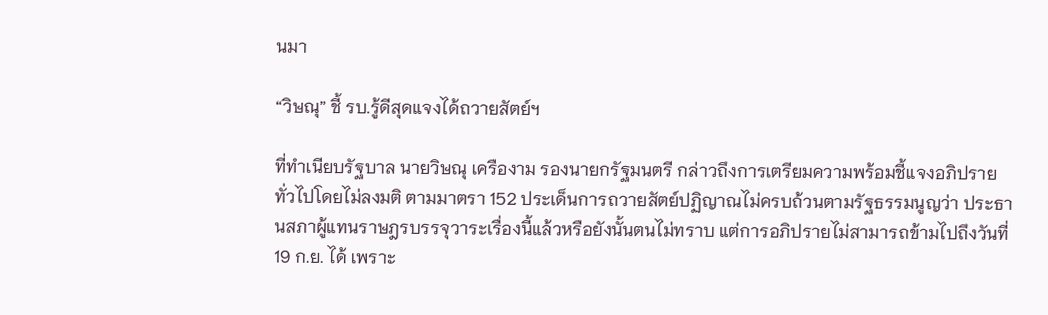นมา

“วิษณุ” ชี้ รบ.รู้ดีสุดแจงได้ถวายสัตย์ฯ

ที่ทำเนียบรัฐบาล นายวิษณุ เครืองาม รองนายกรัฐมนตรี กล่าวถึงการเตรียมความพร้อมชี้แจงอภิปรายทั่วไปโดยไม่ลงมติ ตามมาตรา 152 ประเด็นการถวายสัตย์ปฏิญาณไม่ครบถ้วนตามรัฐธรรมนูญว่า ประธานสภาผู้แทนราษฎรบรรจุวาระเรื่องนี้แล้วหรือยังนั้นตนไม่ทราบ แต่การอภิปรายไม่สามารถข้ามไปถึงวันที่ 19 ก.ย. ได้ เพราะ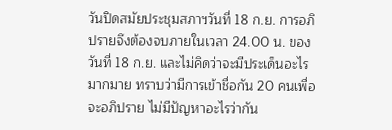วันปิดสมัยประชุมสภาฯวันที่ 18 ก.ย. การอภิปรายจึงต้องจบภายในเวลา 24.00 น. ของวันที่ 18 ก.ย. และไม่คิดว่าจะมีประเด็นอะไรมากมาย ทราบว่ามีการเข้าชื่อกัน 20 คนเพื่อจะอภิปราย ไม่มีปัญหาอะไรว่ากัน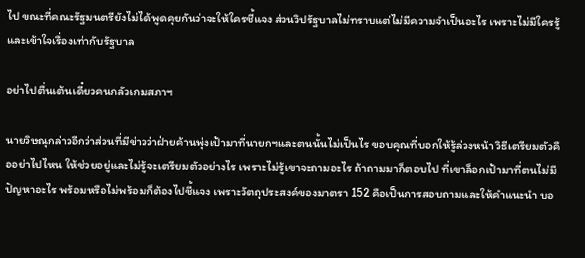ไป ขณะที่คณะรัฐมนตรียังไม่ได้พูดคุยกันว่าจะให้ใครชี้แจง ส่วนวิปรัฐบาลไม่ทราบแต่ไม่มีความจำเป็นอะไร เพราะไม่มีใครรู้และเข้าใจเรื่องเท่ากับรัฐบาล

อย่าไปตื่นเต้นเดี๋ยวคนกลัวเกมสภาฯ

นายวิษณุกล่าวอีกว่าส่วนที่มีข่าวว่าฝ่ายค้านพุ่งเป้ามาที่นายกฯและตนนั้นไม่เป็นไร ขอบคุณที่บอกให้รู้ล่วงหน้า วิธีเตรียมตัวคืออย่าไปไหน ให้ช่วยอยู่และไม่รู้จะเตรียมตัวอย่างไร เพราะไม่รู้เขาจะถามอะไร ถ้าถามมาก็ตอบไป ที่เขาล็อกเป้ามาที่ตนไม่มีปัญหาอะไร พร้อมหรือไม่พร้อมก็ต้องไปชี้แจง เพราะวัตถุประสงค์ของมาตรา 152 คือเป็นการสอบถามและให้คำแนะนำ บอ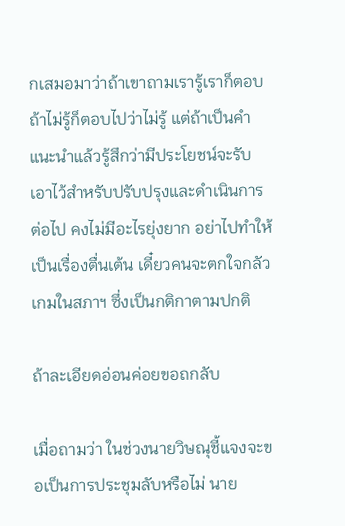กเสมอมาว่าถ้าเขาถามเรารู้เราก็ตอบ ถ้าไม่รู้ก็ตอบไปว่าไม่รู้ แต่ถ้าเป็นคำแนะนำแล้วรู้สึกว่ามีประโยชน์จะรับเอาไว้สำหรับปรับปรุงและดำเนินการต่อไป คงไม่มีอะไรยุ่งยาก อย่าไปทำให้เป็นเรื่องตื่นเต้น เดี๋ยวคนจะตกใจกลัวเกมในสภาฯ ซึ่งเป็นกติกาตามปกติ

ถ้าละเอียดอ่อนค่อยขอถกลับ

เมื่อถามว่า ในช่วงนายวิษณุชี้แจงจะขอเป็นการประชุมลับหรือไม่ นาย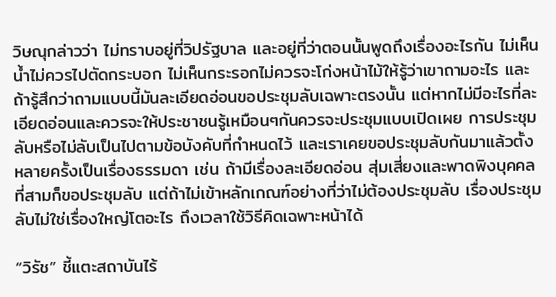วิษณุกล่าวว่า ไม่ทราบอยู่ที่วิปรัฐบาล และอยู่ที่ว่าตอนนั้นพูดถึงเรื่องอะไรกัน ไม่เห็นน้ำไม่ควรไปตัดกระบอก ไม่เห็นกระรอกไม่ควรจะโก่งหน้าไม้ให้รู้ว่าเขาถามอะไร และถ้ารู้สึกว่าถามแบบนี้มันละเอียดอ่อนขอประชุมลับเฉพาะตรงนั้น แต่หากไม่มีอะไรที่ละเอียดอ่อนและควรจะให้ประชาชนรู้เหมือนๆกันควรจะประชุมแบบเปิดเผย การประชุมลับหรือไม่ลับเป็นไปตามข้อบังคับที่กำหนดไว้ และเราเคยขอประชุมลับกันมาแล้วตั้งหลายครั้งเป็นเรื่องธรรมดา เช่น ถ้ามีเรื่องละเอียดอ่อน สุ่มเสี่ยงและพาดพิงบุคคลที่สามก็ขอประชุมลับ แต่ถ้าไม่เข้าหลักเกณฑ์อย่างที่ว่าไม่ต้องประชุมลับ เรื่องประชุมลับไม่ใช่เรื่องใหญ่โตอะไร ถึงเวลาใช้วิธีคิดเฉพาะหน้าได้

“วิรัช” ชี้แตะสถาบันไร้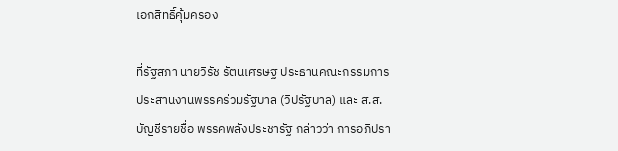เอกสิทธิ์คุ้มครอง

ที่รัฐสภา นายวิรัช รัตนเศรษฐ ประธานคณะกรรมการประสานงานพรรคร่วมรัฐบาล (วิปรัฐบาล) และ ส.ส.บัญชีรายชื่อ พรรคพลังประชารัฐ กล่าวว่า การอภิปรา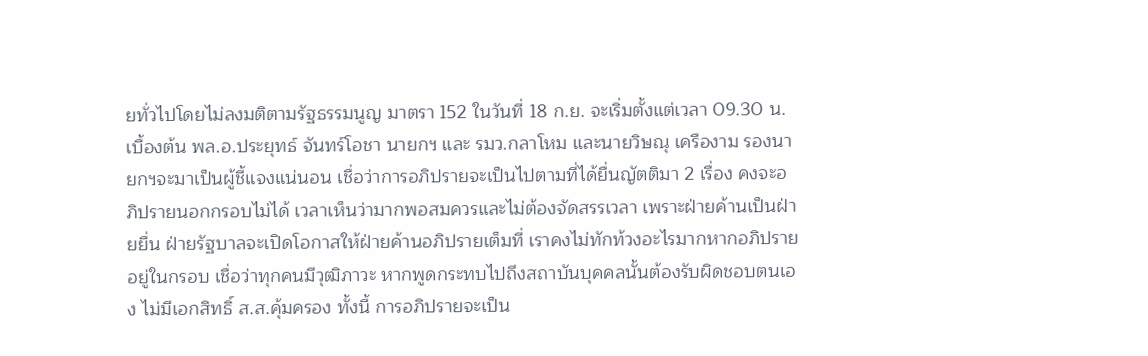ยทั่วไปโดยไม่ลงมติตามรัฐธรรมนูญ มาตรา 152 ในวันที่ 18 ก.ย. จะเริ่มตั้งแต่เวลา 09.30 น. เบื้องต้น พล.อ.ประยุทธ์ จันทร์โอชา นายกฯ และ รมว.กลาโหม และนายวิษณุ เครืองาม รองนายกฯจะมาเป็นผู้ชี้แจงแน่นอน เชื่อว่าการอภิปรายจะเป็นไปตามที่ได้ยื่นญัตติมา 2 เรื่อง คงจะอภิปรายนอกกรอบไม่ได้ เวลาเห็นว่ามากพอสมควรและไม่ต้องจัดสรรเวลา เพราะฝ่ายค้านเป็นฝ่ายยื่น ฝ่ายรัฐบาลจะเปิดโอกาสให้ฝ่ายค้านอภิปรายเต็มที่ เราคงไม่ทักท้วงอะไรมากหากอภิปรายอยู่ในกรอบ เชื่อว่าทุกคนมีวุฒิภาวะ หากพูดกระทบไปถึงสถาบันบุคคลนั้นต้องรับผิดชอบตนเอง ไม่มีเอกสิทธิ์ ส.ส.คุ้มครอง ทั้งนี้ การอภิปรายจะเป็น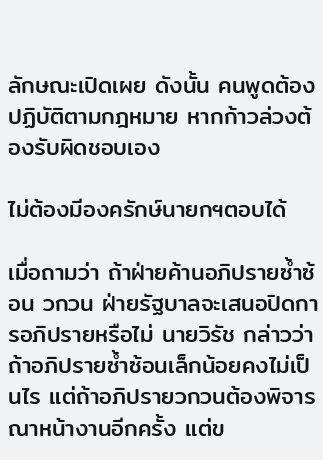ลักษณะเปิดเผย ดังนั้น คนพูดต้องปฏิบัติตามกฎหมาย หากก้าวล่วงต้องรับผิดชอบเอง

ไม่ต้องมีองครักษ์นายกฯตอบได้

เมื่อถามว่า ถ้าฝ่ายค้านอภิปรายซ้ำซ้อน วกวน ฝ่ายรัฐบาลจะเสนอปิดการอภิปรายหรือไม่ นายวิรัช กล่าวว่า ถ้าอภิปรายซ้ำซ้อนเล็กน้อยคงไม่เป็นไร แต่ถ้าอภิปรายวกวนต้องพิจารณาหน้างานอีกครั้ง แต่ข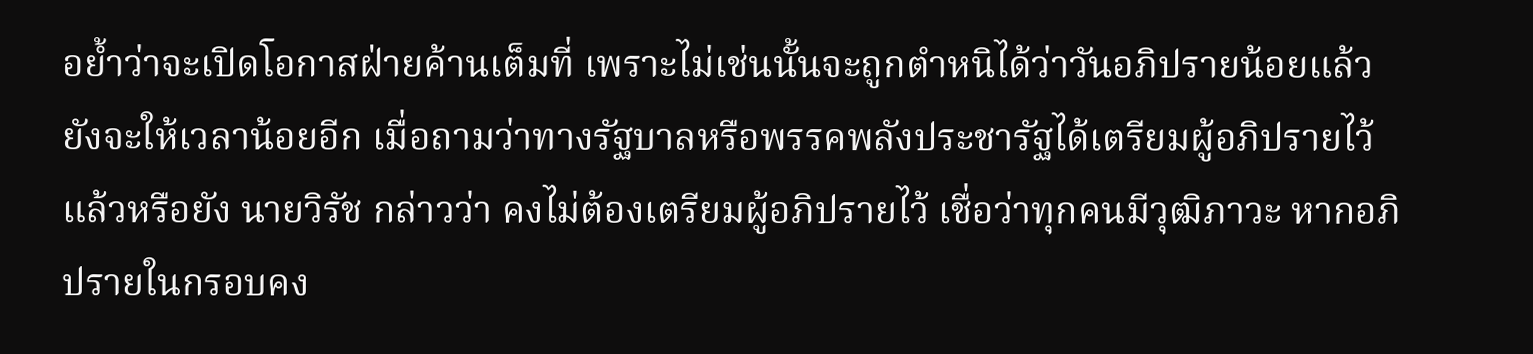อย้ำว่าจะเปิดโอกาสฝ่ายค้านเต็มที่ เพราะไม่เช่นนั้นจะถูกตำหนิได้ว่าวันอภิปรายน้อยแล้ว ยังจะให้เวลาน้อยอีก เมื่อถามว่าทางรัฐบาลหรือพรรคพลังประชารัฐได้เตรียมผู้อภิปรายไว้แล้วหรือยัง นายวิรัช กล่าวว่า คงไม่ต้องเตรียมผู้อภิปรายไว้ เชื่อว่าทุกคนมีวุฒิภาวะ หากอภิปรายในกรอบคง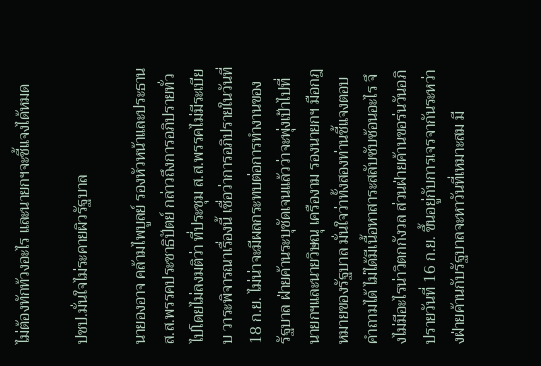ไม่ต้องทักท้วงอะไร และนายกฯจะชี้แจงได้หมด

ปชป.มั่นใจไม่ระคายผิวรัฐบาล

นายองอาจ คล้ามไพบูลย์ รองหัวหน้าและประธาน ส.ส.พรรคประชาธิปัตย์ กล่าวถึงการอภิปรายทั่วไปโดยไม่ลงมติว่า ที่ประชุม ส.ส.พรรคไม่มีระเบียบ วาระพิจารณาเรื่องนี้ เชื่อว่าการอภิปรายในวันที่ 18 ก.ย. ไม่น่าจะมีผลกระทบต่อการทำงานของรัฐบาล ฝ่ายค้านระบุชัดเจนแล้วว่าจะพุ่งเป้าไปที่นายกฯและนายวิษณุ เครืองาม รองนายกฯ มือกฎหมายของรัฐบาล มั่นใจว่าทั้งสองท่านชี้แจงตอบคำถามได้ ไม่ได้มีเนื้อหาสาระสลับซับซ้อนอะไร จึงไม่มีอะไรน่าวิตกกังวล ส่วนฝ่ายค้านขอร่นวันอภิปรายวันที่ 16 ก.ย. ขึ้นอยู่กับการเจรจากันระหว่างฝ่ายค้านกับรัฐบาลจะหาวันที่เหมาะสม มี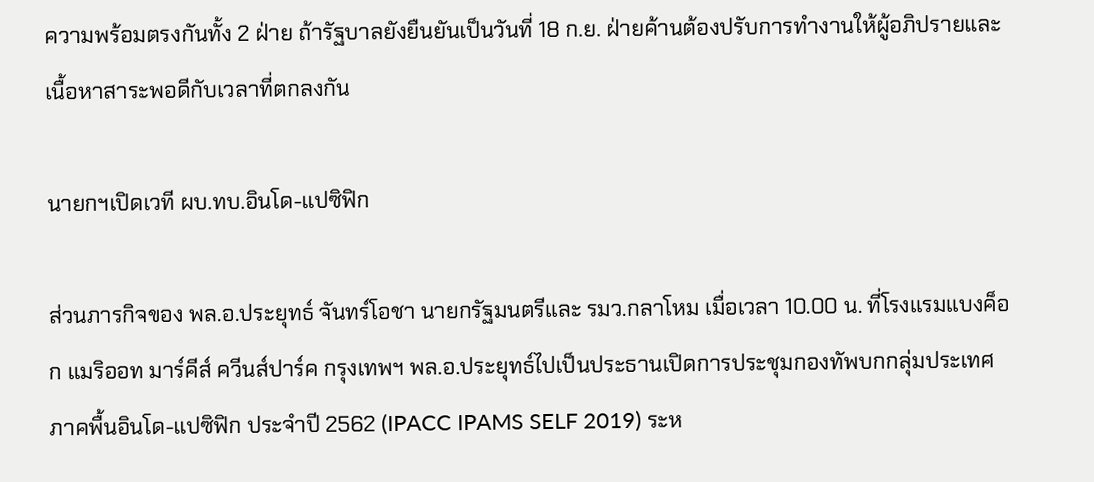ความพร้อมตรงกันทั้ง 2 ฝ่าย ถ้ารัฐบาลยังยืนยันเป็นวันที่ 18 ก.ย. ฝ่ายค้านต้องปรับการทำงานให้ผู้อภิปรายและเนื้อหาสาระพอดีกับเวลาที่ตกลงกัน

นายกฯเปิดเวที ผบ.ทบ.อินโด-แปซิฟิก

ส่วนภารกิจของ พล.อ.ประยุทธ์ จันทร์โอชา นายกรัฐมนตรีและ รมว.กลาโหม เมื่อเวลา 10.00 น. ที่โรงแรมแบงค็อก แมริออท มาร์คีส์ ควีนส์ปาร์ค กรุงเทพฯ พล.อ.ประยุทธ์ไปเป็นประธานเปิดการประชุมกองทัพบกกลุ่มประเทศภาคพื้นอินโด-แปซิฟิก ประจำปี 2562 (IPACC IPAMS SELF 2019) ระห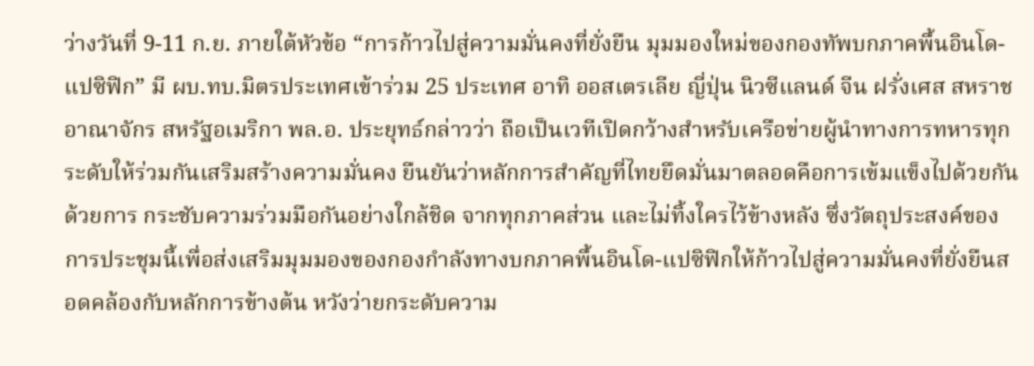ว่างวันที่ 9-11 ก.ย. ภายใต้หัวข้อ “การก้าวไปสู่ความมั่นคงที่ยั่งยืน มุมมองใหม่ของกองทัพบกภาคพื้นอินโด-แปซิฟิก” มี ผบ.ทบ.มิตรประเทศเข้าร่วม 25 ประเทศ อาทิ ออสเตรเลีย ญี่ปุ่น นิวซีแลนด์ จีน ฝรั่งเศส สหราชอาณาจักร สหรัฐอเมริกา พล.อ. ประยุทธ์กล่าวว่า ถือเป็นเวทีเปิดกว้างสําหรับเครือข่ายผู้นําทางการทหารทุกระดับให้ร่วมกันเสริมสร้างความมั่นคง ยืนยันว่าหลักการสําคัญที่ไทยยึดมั่นมาตลอดคือการเข้มแข็งไปด้วยกัน ด้วยการ กระชับความร่วมมือกันอย่างใกล้ชิด จากทุกภาคส่วน และไม่ทิ้งใครไว้ข้างหลัง ซึ่งวัตถุประสงค์ของการประชุมนี้เพื่อส่งเสริมมุมมองของกองกําลังทางบกภาคพื้นอินโด-แปซิฟิกให้ก้าวไปสู่ความมั่นคงที่ยั่งยืนสอดคล้องกับหลักการข้างต้น หวังว่ายกระดับความ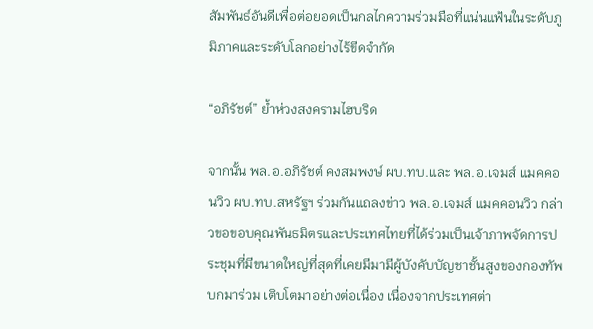สัมพันธ์อันดีเพื่อต่อยอดเป็นกลไกความร่วมมือที่แน่นแฟ้นในระดับภูมิภาคและระดับโลกอย่างไร้ขีดจํากัด

“อภิรัชต์” ย้ำห่วงสงครามไฮบริด

จากนั้น พล.อ.อภิรัชต์ คงสมพงษ์ ผบ.ทบ.และ พล.อ.เจมส์ แมคคอนวิว ผบ.ทบ.สหรัฐฯ ร่วมกันแถลงข่าว พล.อ.เจมส์ แมคคอนวิว กล่าวขอขอบคุณพันธมิตรและประเทศไทยที่ได้ร่วมเป็นเจ้าภาพจัดการประชุมที่มีขนาดใหญ่ที่สุดที่เคยมีมามีผู้บังคับบัญชาชั้นสูงของกองทัพบกมาร่วม เติบโตมาอย่างต่อเนื่อง เนื่องจากประเทศต่า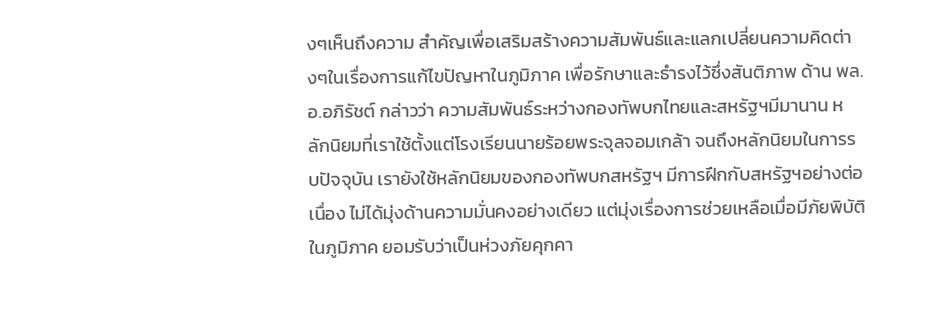งๆเห็นถึงความ สำคัญเพื่อเสริมสร้างความสัมพันธ์และแลกเปลี่ยนความคิดต่างๆในเรื่องการแก้ไขปัญหาในภูมิภาค เพื่อรักษาและธำรงไว้ซึ่งสันติภาพ ด้าน พล.อ.อภิรัชต์ กล่าวว่า ความสัมพันธ์ระหว่างกองทัพบกไทยและสหรัฐฯมีมานาน หลักนิยมที่เราใช้ตั้งแต่โรงเรียนนายร้อยพระจุลจอมเกล้า จนถึงหลักนิยมในการรบปัจจุบัน เรายังใช้หลักนิยมของกองทัพบกสหรัฐฯ มีการฝึกกับสหรัฐฯอย่างต่อเนื่อง ไม่ได้มุ่งด้านความมั่นคงอย่างเดียว แต่มุ่งเรื่องการช่วยเหลือเมื่อมีภัยพิบัติในภูมิภาค ยอมรับว่าเป็นห่วงภัยคุกคา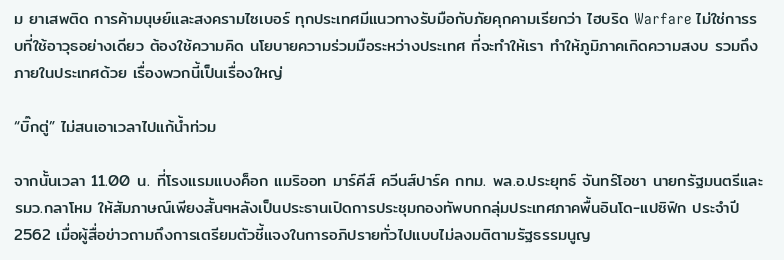ม ยาเสพติด การค้ามนุษย์และสงครามไซเบอร์ ทุกประเทศมีแนวทางรับมือกับภัยคุกคามเรียกว่า ไฮบริด Warfare ไม่ใช่การรบที่ใช้อาวุธอย่างเดียว ต้องใช้ความคิด นโยบายความร่วมมือระหว่างประเทศ ที่จะทำให้เรา ทำให้ภูมิภาคเกิดความสงบ รวมถึงภายในประเทศด้วย เรื่องพวกนี้เป็นเรื่องใหญ่

“บิ๊กตู่” ไม่สนเอาเวลาไปแก้น้ำท่วม

จากนั้นเวลา 11.00 น. ที่โรงแรมแบงค็อก แมริออท มาร์คีส์ ควีนส์ปาร์ค กทม. พล.อ.ประยุทธ์ จันทร์โอชา นายกรัฐมนตรีและ รมว.กลาโหม ให้สัมภาษณ์เพียงสั้นๆหลังเป็นประธานเปิดการประชุมกองทัพบกกลุ่มประเทศภาคพื้นอินโด-แปซิฟิก ประจำปี 2562 เมื่อผู้สื่อข่าวถามถึงการเตรียมตัวชี้แจงในการอภิปรายทั่วไปแบบไม่ลงมติตามรัฐธรรมนูญ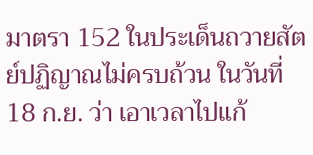มาตรา 152 ในประเด็นถวายสัตย์ปฏิญาณไม่ครบถ้วน ในวันที่ 18 ก.ย. ว่า เอาเวลาไปแก้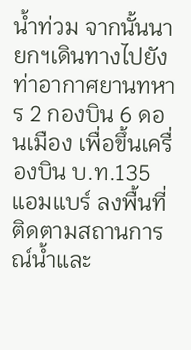น้ำท่วม จากนั้นนายกฯเดินทางไปยังท่าอากาศยานทหาร 2 กองบิน 6 ดอนเมือง เพื่อขึ้นเครื่องบิน บ.ท.135 แอมแบร์ ลงพื้นที่ติดตามสถานการณ์น้ำและ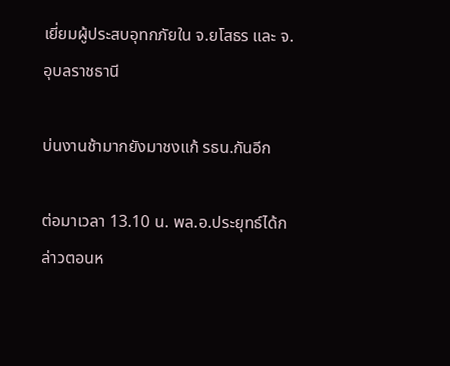เยี่ยมผู้ประสบอุทกภัยใน จ.ยโสธร และ จ.อุบลราชธานี

บ่นงานช้ามากยังมาชงแก้ รธน.กันอีก

ต่อมาเวลา 13.10 น. พล.อ.ประยุทธ์ได้กล่าวตอนห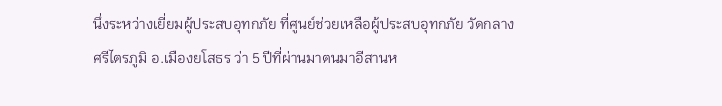นึ่งระหว่างเยี่ยมผู้ประสบอุทกภัย ที่ศูนย์ช่วยเหลือผู้ประสบอุทกภัย วัดกลางศรีไตรภูมิ อ.เมืองยโสธร ว่า 5 ปีที่ผ่านมาตนมาอีสานห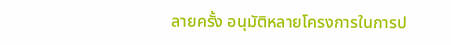ลายครั้ง อนุมัติหลายโครงการในการป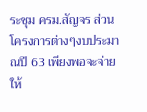ระชุม ครม.สัญจร ส่วนโครงการต่างๆงบประมาณปี 63 เพียงพอจะจ่ายให้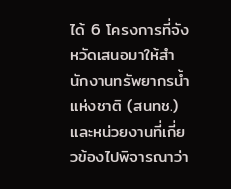ได้ 6 โครงการที่จังหวัดเสนอมาให้สำนักงานทรัพยากรน้ำแห่งชาติ (สนทช.) และหน่วยงานที่เกี่ยวข้องไปพิจารณาว่า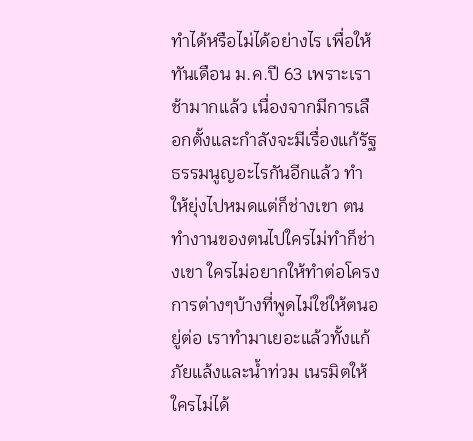ทำได้หรือไม่ได้อย่างไร เพื่อให้ทันเดือน ม.ค.ปี 63 เพราะเราช้ามากแล้ว เนื่องจากมีการเลือกตั้งและกำลังจะมีเรื่องแก้รัฐธรรมนูญอะไรกันอีกแล้ว ทำให้ยุ่งไปหมดแต่ก็ช่างเขา ตนทำงานของตนไปใครไม่ทำก็ช่างเขา ใครไม่อยากให้ทำต่อโครงการต่างๆบ้างที่พูดไม่ใช่ให้ตนอยู่ต่อ เราทำมาเยอะแล้วทั้งแก้ภัยแล้งและน้ำท่วม เนรมิตให้ใครไม่ได้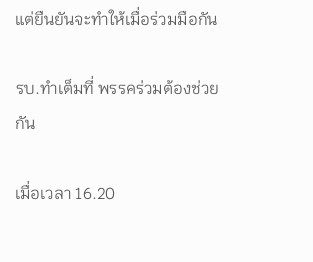แต่ยืนยันจะทำให้เมื่อร่วมมือกัน

รบ.ทำเต็มที่ พรรคร่วมต้องช่วยกัน

เมื่อเวลา 16.20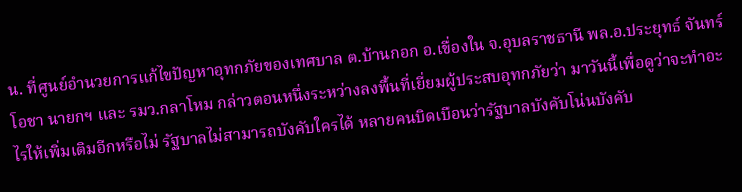น. ที่ศูนย์อำนวยการแก้ไขปัญหาอุทกภัยของเทศบาล ต.บ้านกอก อ.เขื่องใน จ.อุบลราชธานี พล.อ.ประยุทธ์ จันทร์โอชา นายกฯ และ รมว.กลาโหม กล่าวตอนหนึ่งระหว่างลงพื้นที่เยี่ยมผู้ประสบอุทกภัยว่า มาวันนี้เพื่อดูว่าจะทำอะไรให้เพิ่มเติมอีกหรือไม่ รัฐบาลไม่สามารถบังคับใครได้ หลายคนบิดเบือนว่ารัฐบาลบังคับโน่นบังคับ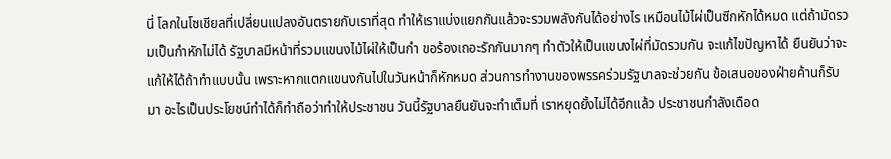นี่ โลกในโซเชียลที่เปลี่ยนแปลงอันตรายกับเราที่สุด ทำให้เราแบ่งแยกกันแล้วจะรวมพลังกันได้อย่างไร เหมือนไม้ไผ่เป็นซีกหักได้หมด แต่ถ้ามัดรวมเป็นกำหักไม่ได้ รัฐบาลมีหน้าที่รวมแขนงไม้ไผ่ให้เป็นกำ ขอร้องเถอะรักกันมากๆ ทำตัวให้เป็นแขนงไผ่ที่มัดรวมกัน จะแก้ไขปัญหาได้ ยืนยันว่าจะแก้ให้ได้ถ้าทำแบบนั้น เพราะหากแตกแขนงกันไปในวันหน้าก็หักหมด ส่วนการทำงานของพรรคร่วมรัฐบาลจะช่วยกัน ข้อเสนอของฝ่ายค้านก็รับมา อะไรเป็นประโยชน์ทำได้ก็ทำถือว่าทำให้ประชาชน วันนี้รัฐบาลยืนยันจะทำเต็มที่ เราหยุดยั้งไม่ได้อีกแล้ว ประชาชนกำลังเดือด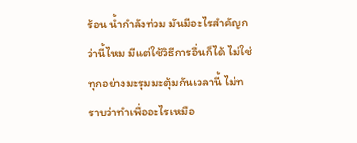ร้อน น้ำกำลังท่วม มันมีอะไรสำคัญกว่านี้ไหม มีแต่ใช้วิธีการอื่นก็ได้ ไม่ใช่ทุกอย่างมะรุมมะตุ้มกันเวลานี้ ไม่ทราบว่าทำเพื่ออะไรเหมือ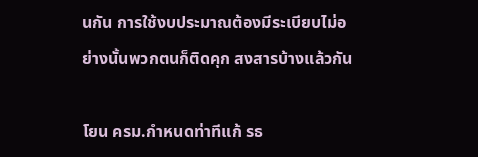นกัน การใช้งบประมาณต้องมีระเบียบไม่อย่างนั้นพวกตนก็ติดคุก สงสารบ้างแล้วกัน

โยน ครม.กำหนดท่าทีแก้ รธ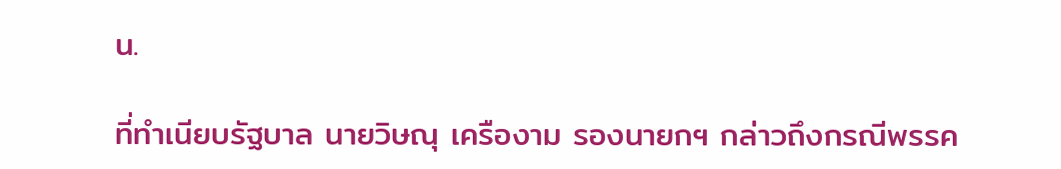น.

ที่ทำเนียบรัฐบาล นายวิษณุ เครืองาม รองนายกฯ กล่าวถึงกรณีพรรค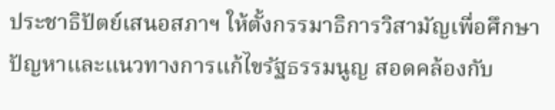ประชาธิปัตย์เสนอสภาฯ ให้ตั้งกรรมาธิการวิสามัญเพื่อศึกษาปัญหาและแนวทางการแก้ไขรัฐธรรมนูญ สอดคล้องกับ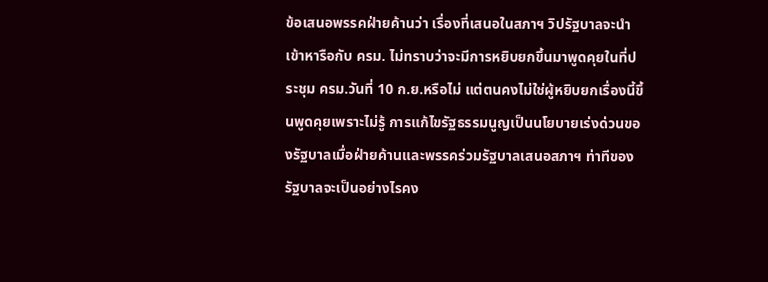ข้อเสนอพรรคฝ่ายค้านว่า เรื่องที่เสนอในสภาฯ วิปรัฐบาลจะนำเข้าหารือกับ ครม. ไม่ทราบว่าจะมีการหยิบยกขึ้นมาพูดคุยในที่ประชุม ครม.วันที่ 10 ก.ย.หรือไม่ แต่ตนคงไม่ใช่ผู้หยิบยกเรื่องนี้ขึ้นพูดคุยเพราะไม่รู้ การแก้ไขรัฐธรรมนูญเป็นนโยบายเร่งด่วนของรัฐบาลเมื่อฝ่ายค้านและพรรคร่วมรัฐบาลเสนอสภาฯ ท่าทีของรัฐบาลจะเป็นอย่างไรคง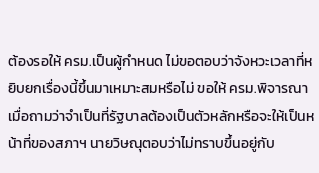ต้องรอให้ ครม.เป็นผู้กำหนด ไม่ขอตอบว่าจังหวะเวลาที่หยิบยกเรื่องนี้ขึ้นมาเหมาะสมหรือไม่ ขอให้ ครม.พิจารณา เมื่อถามว่าจำเป็นที่รัฐบาลต้องเป็นตัวหลักหรือจะให้เป็นหน้าที่ของสภาฯ นายวิษณุตอบว่าไม่ทราบขึ้นอยู่กับ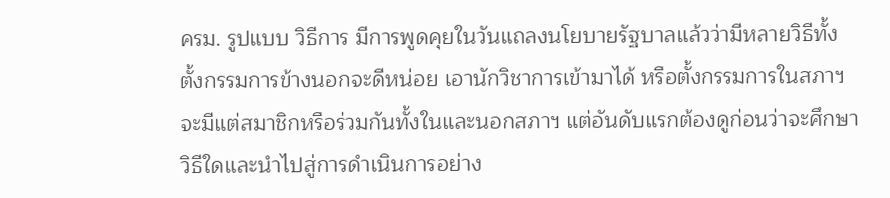ครม. รูปแบบ วิธีการ มีการพูดคุยในวันแถลงนโยบายรัฐบาลแล้วว่ามีหลายวิธีทั้งตั้งกรรมการข้างนอกจะดีหน่อย เอานักวิชาการเข้ามาได้ หรือตั้งกรรมการในสภาฯ จะมีแต่สมาชิกหรือร่วมกันทั้งในและนอกสภาฯ แต่อันดับแรกต้องดูก่อนว่าจะศึกษาวิธีใดและนำไปสู่การดำเนินการอย่าง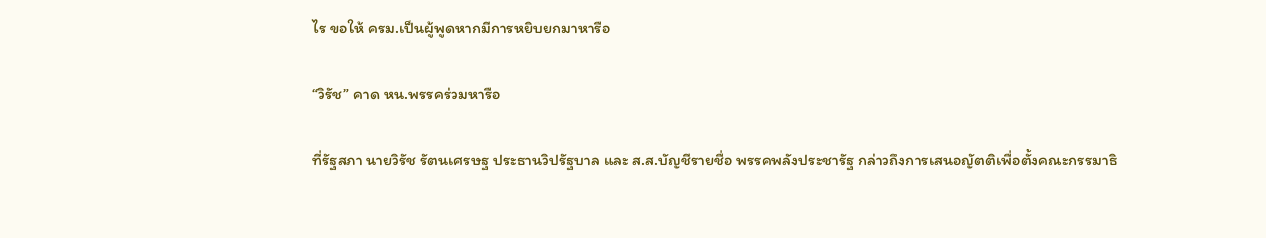ไร ขอให้ ครม.เป็นผู้พูดหากมีการหยิบยกมาหารือ

“วิรัช” คาด หน.พรรคร่วมหารือ

ที่รัฐสภา นายวิรัช รัตนเศรษฐ ประธานวิปรัฐบาล และ ส.ส.บัญชีรายชื่อ พรรคพลังประชารัฐ กล่าวถึงการเสนอญัตติเพื่อตั้งคณะกรรมาธิ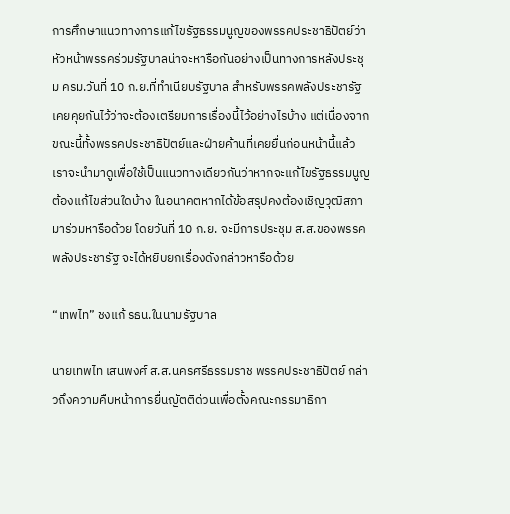การศึกษาแนวทางการแก้ไขรัฐธรรมนูญของพรรคประชาธิปัตย์ว่า หัวหน้าพรรคร่วมรัฐบาลน่าจะหารือกันอย่างเป็นทางการหลังประชุม ครม.วันที่ 10 ก.ย.ที่ทำเนียบรัฐบาล สำหรับพรรคพลังประชารัฐเคยคุยกันไว้ว่าจะต้องเตรียมการเรื่องนี้ไว้อย่างไรบ้าง แต่เนื่องจากขณะนี้ทั้งพรรคประชาธิปัตย์และฝ่ายค้านที่เคยยื่นก่อนหน้านี้แล้ว เราจะนำมาดูเพื่อใช้เป็นแนวทางเดียวกันว่าหากจะแก้ไขรัฐธรรมนูญต้องแก้ไขส่วนใดบ้าง ในอนาคตหากได้ข้อสรุปคงต้องเชิญวุฒิสภามาร่วมหารือด้วย โดยวันที่ 10 ก.ย. จะมีการประชุม ส.ส.ของพรรคพลังประชารัฐ จะได้หยิบยกเรื่องดังกล่าวหารือด้วย

“เทพไท” ชงแก้ รธน.ในนามรัฐบาล

นายเทพไท เสนพงศ์ ส.ส.นครศรีธรรมราช พรรคประชาธิปัตย์ กล่าวถึงความคืบหน้าการยื่นญัตติด่วนเพื่อตั้งคณะกรรมาธิกา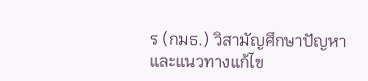ร (กมธ.) วิสามัญศึกษาปัญหาและแนวทางแก้ไข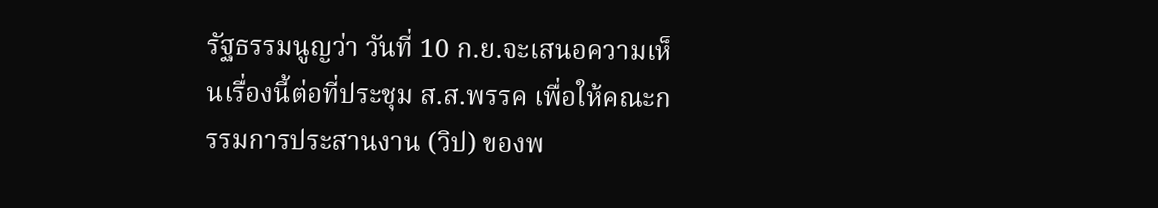รัฐธรรมนูญว่า วันที่ 10 ก.ย.จะเสนอความเห็นเรื่องนี้ต่อที่ประชุม ส.ส.พรรค เพื่อให้คณะกรรมการประสานงาน (วิป) ของพ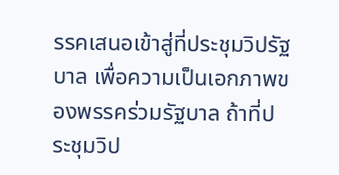รรคเสนอเข้าสู่ที่ประชุมวิปรัฐบาล เพื่อความเป็นเอกภาพของพรรคร่วมรัฐบาล ถ้าที่ประชุมวิป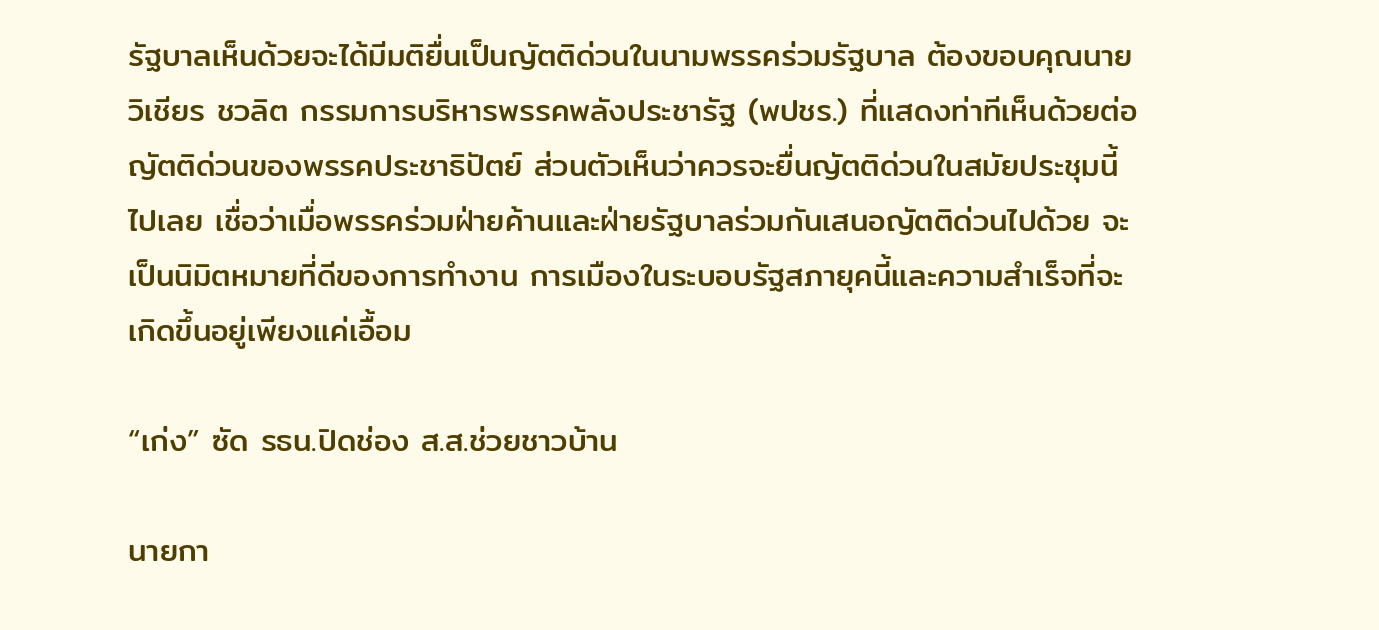รัฐบาลเห็นด้วยจะได้มีมติยื่นเป็นญัตติด่วนในนามพรรคร่วมรัฐบาล ต้องขอบคุณนายวิเชียร ชวลิต กรรมการบริหารพรรคพลังประชารัฐ (พปชร.) ที่แสดงท่าทีเห็นด้วยต่อญัตติด่วนของพรรคประชาธิปัตย์ ส่วนตัวเห็นว่าควรจะยื่นญัตติด่วนในสมัยประชุมนี้ไปเลย เชื่อว่าเมื่อพรรคร่วมฝ่ายค้านและฝ่ายรัฐบาลร่วมกันเสนอญัตติด่วนไปด้วย จะเป็นนิมิตหมายที่ดีของการทำงาน การเมืองในระบอบรัฐสภายุคนี้และความสำเร็จที่จะเกิดขึ้นอยู่เพียงแค่เอื้อม

“เก่ง” ซัด รธน.ปิดช่อง ส.ส.ช่วยชาวบ้าน

นายกา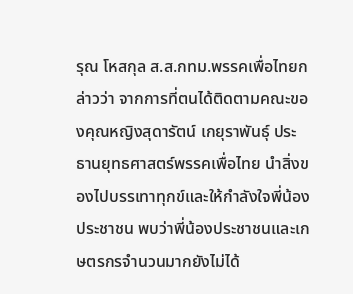รุณ โหสกุล ส.ส.กทม.พรรคเพื่อไทยกล่าวว่า จากการที่ตนได้ติดตามคณะของคุณหญิงสุดารัตน์ เกยุราพันธุ์ ประธานยุทธศาสตร์พรรคเพื่อไทย นำสิ่งของไปบรรเทาทุกข์และให้กำลังใจพี่น้องประชาชน พบว่าพี่น้องประชาชนและเกษตรกรจำนวนมากยังไม่ได้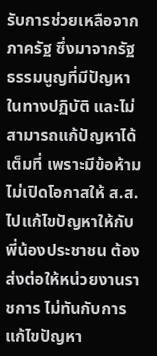รับการช่วยเหลือจากภาครัฐ ซึ่งมาจากรัฐธรรมนูญที่มีปัญหาในทางปฏิบัติ และไม่สามารถแก้ปัญหาได้เต็มที่ เพราะมีข้อห้าม ไม่เปิดโอกาสให้ ส.ส.ไปแก้ไขปัญหาให้กับพี่น้องประชาชน ต้องส่งต่อให้หน่วยงานราชการ ไม่ทันกับการแก้ไขปัญหา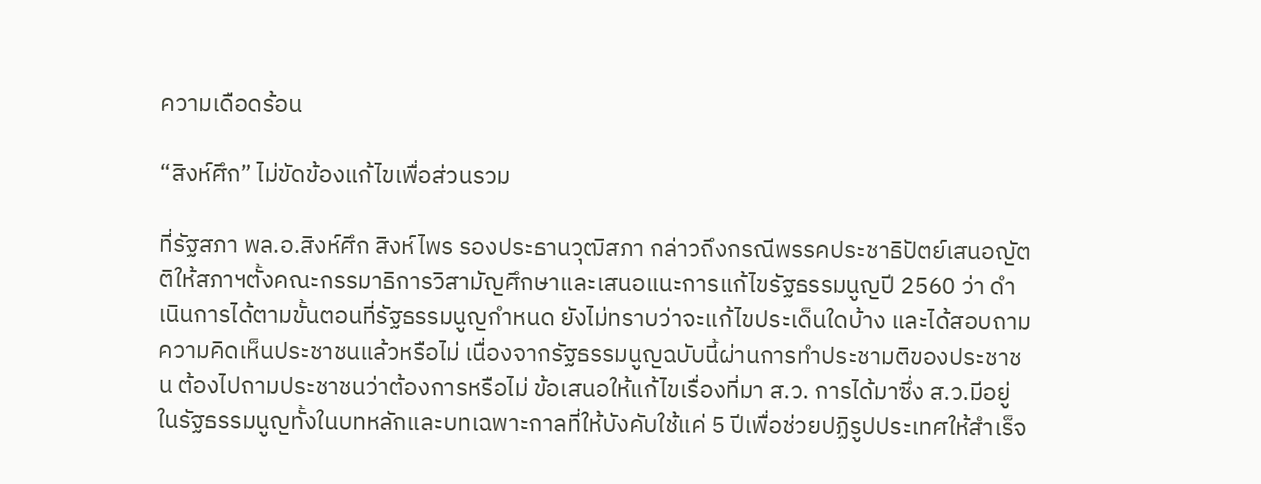ความเดือดร้อน

“สิงห์ศึก” ไม่ขัดข้องแก้ไขเพื่อส่วนรวม

ที่รัฐสภา พล.อ.สิงห์ศึก สิงห์ไพร รองประธานวุฒิสภา กล่าวถึงกรณีพรรคประชาธิปัตย์เสนอญัตติให้สภาฯตั้งคณะกรรมาธิการวิสามัญศึกษาและเสนอแนะการแก้ไขรัฐธรรมนูญปี 2560 ว่า ดำเนินการได้ตามขั้นตอนที่รัฐธรรมนูญกำหนด ยังไม่ทราบว่าจะแก้ไขประเด็นใดบ้าง และได้สอบถามความคิดเห็นประชาชนแล้วหรือไม่ เนื่องจากรัฐธรรมนูญฉบับนี้ผ่านการทำประชามติของประชาชน ต้องไปถามประชาชนว่าต้องการหรือไม่ ข้อเสนอให้แก้ไขเรื่องที่มา ส.ว. การได้มาซึ่ง ส.ว.มีอยู่ในรัฐธรรมนูญทั้งในบทหลักและบทเฉพาะกาลที่ให้บังคับใช้แค่ 5 ปีเพื่อช่วยปฏิรูปประเทศให้สำเร็จ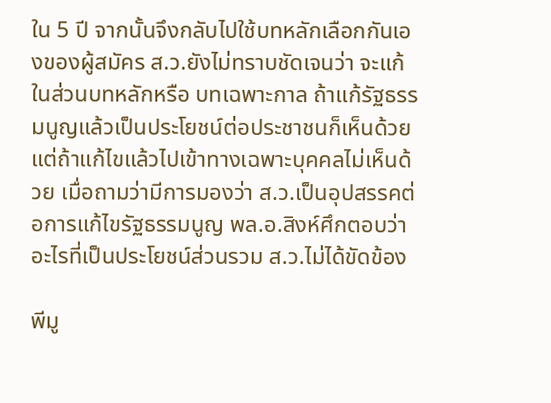ใน 5 ปี จากนั้นจึงกลับไปใช้บทหลักเลือกกันเองของผู้สมัคร ส.ว.ยังไม่ทราบชัดเจนว่า จะแก้ในส่วนบทหลักหรือ บทเฉพาะกาล ถ้าแก้รัฐธรรมนูญแล้วเป็นประโยชน์ต่อประชาชนก็เห็นด้วย แต่ถ้าแก้ไขแล้วไปเข้าทางเฉพาะบุคคลไม่เห็นด้วย เมื่อถามว่ามีการมองว่า ส.ว.เป็นอุปสรรคต่อการแก้ไขรัฐธรรมนูญ พล.อ.สิงห์ศึกตอบว่า อะไรที่เป็นประโยชน์ส่วนรวม ส.ว.ไม่ได้ขัดข้อง

พีมู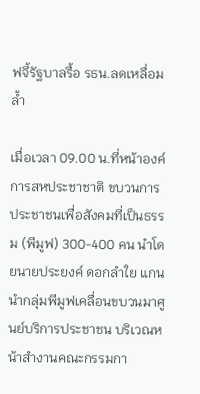ฟจี้รัฐบาลรื้อ รธน.ลดเหลื่อมล้ำ

เมื่อเวลา 09.00 น.ที่หน้าองค์การสหประชาชาติ ขบวนการประชาชนเพื่อสังคมที่เป็นธรรม (พีมูฟ) 300-400 คน นำโดยนายประยงค์ ดอกลำใย แกนนำกลุ่มพีมูฟเคลื่อนขบวนมาศูนย์บริการประชาชน บริเวณหน้าสำงานคณะกรรมกา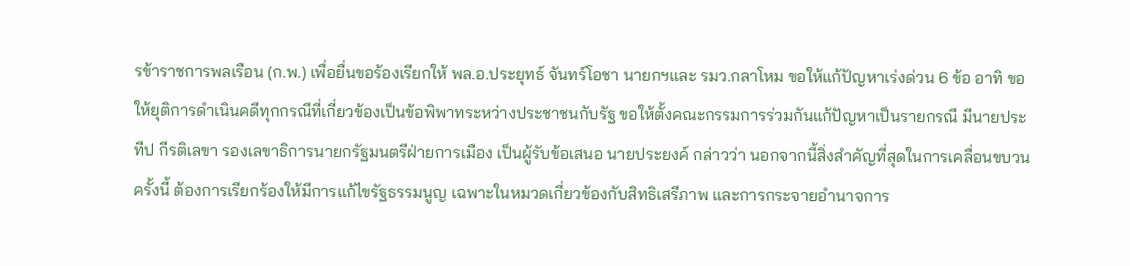รข้าราชการพลเรือน (ก.พ.) เพื่อยื่นขอร้องเรียกให้ พล.อ.ประยุทธ์ จันทร์โอชา นายกฯและ รมว.กลาโหม ขอให้แก้ปัญหาเร่งด่วน 6 ข้อ อาทิ ขอให้ยุติการดำเนินคดีทุกกรณีที่เกี่ยวข้องเป็นข้อพิพาทระหว่างประชาชนกับรัฐ ขอให้ตั้งคณะกรรมการร่วมกันแก้ปัญหาเป็นรายกรณี มีนายประทีป กีรติเลขา รองเลขาธิการนายกรัฐมนตรีฝ่ายการเมือง เป็นผู้รับข้อเสนอ นายประยงค์ กล่าวว่า นอกจากนี้สิ่งสำคัญที่สุดในการเคลื่อนขบวนครั้งนี้ ต้องการเรียกร้องให้มีการแก้ไขรัฐธรรมนูญ เฉพาะในหมวดเกี่ยวข้องกับสิทธิเสรีภาพ และการกระจายอำนาจการ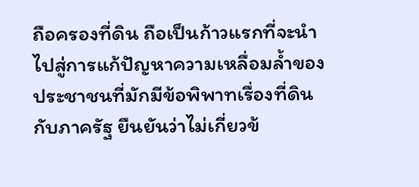ถือครองที่ดิน ถือเป็นก้าวแรกที่จะนำไปสู่การแก้ปัญหาความเหลื่อมล้ำของประชาชนที่มักมีข้อพิพาทเรื่องที่ดินกับภาครัฐ ยืนยันว่าไม่เกี่ยวข้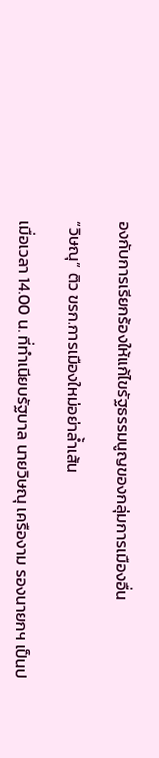องกับการเรียกร้องให้แก้ไขรัฐธรรมนูญของกลุ่มการเมืองอื่น

“วิษณุ” ติว ขรก.การเมืองใหม่อย่าล้ำเส้น

เมื่อเวลา 14.00 น. ที่ทำเนียบรัฐบาล นายวิษณุ เครืองาม รองนายกฯ เป็นป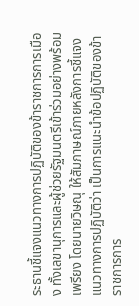ระธานชี้แจงแนวทางการปฏิบัติของข้าราชการการเมือง ทั้งเลขานุการและผู้ช่วยรัฐมนตรีเข้าร่วมอย่างพร้อมเพรียง โดยนายวิษณุ ให้สัมภาษณ์ภายหลังการชี้แจงแนวทางการปฏิบัติว่า เป็นการแนะนำข้อปฏิบัติของข้าราชการการ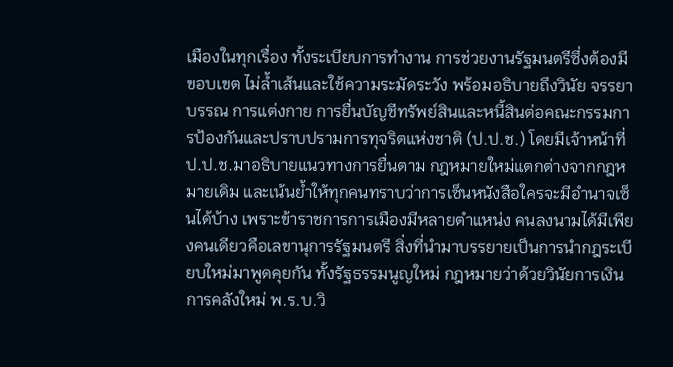เมืองในทุกเรื่อง ทั้งระเบียบการทำงาน การช่วยงานรัฐมนตรีซึ่งต้องมีขอบเขต ไม่ล้ำเส้นและใช้ความระมัดระวัง พร้อมอธิบายถึงวินัย จรรยาบรรณ การแต่งกาย การยื่นบัญชีทรัพย์สินและหนี้สินต่อคณะกรรมการป้องกันและปราบปรามการทุจริตแห่งชาติ (ป.ป.ช.) โดยมีเจ้าหน้าที่ ป.ป.ช.มาอธิบายแนวทางการยื่นตาม กฎหมายใหม่แตกต่างจากกฎหมายเดิม และเน้นย้ำให้ทุกคนทราบว่าการเซ็นหนังสือใครจะมีอำนาจเซ็นได้บ้าง เพราะข้าราชการการเมืองมีหลายตำแหน่ง คนลงนามได้มีเพียงคนเดียวคือเลขานุการรัฐมนตรี สิ่งที่นำมาบรรยายเป็นการนำกฎระเบียบใหม่มาพูดคุยกัน ทั้งรัฐธรรมนูญใหม่ กฎหมายว่าด้วยวินัยการเงินการคลังใหม่ พ.ร.บ.วิ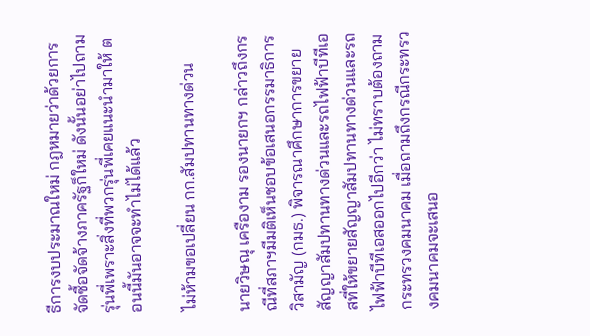ธีการงบประมาณใหม่ กฎหมายว่าด้วยการจัดซื้อจัดจ้างภาครัฐก็ใหม่ ดังนั้นอย่าไปถามรุ่นพี่เพราะสิ่งที่พวกรุ่นพี่เคยแนะนำมาให้ ตอนนี้มันอาจจะทำไม่ได้แล้ว

ไม่ห้ามขอเปลี่ยน กก.สัมปทานทางด่วน

นายวิษณุ เครืองาม รองนายกฯ กล่าวถึงกรณีที่สภาฯมีมติเห็นชอบข้อเสนอกรรมาธิการวิสามัญ (กมธ.) พิจารณาศึกษาการขยายสัญญาสัมปทานทางด่วนและรถไฟฟ้าบีทีเอสที่ให้ขยายสัญญาสัมปทานทางด่วนและรถไฟฟ้าบีทีเอสออกไปอีกว่า ไม่ทราบต้องถามกระทรวงคมนาคม เมื่อถามถึงกรณีกระทรวงคมนาคมจะเสนอ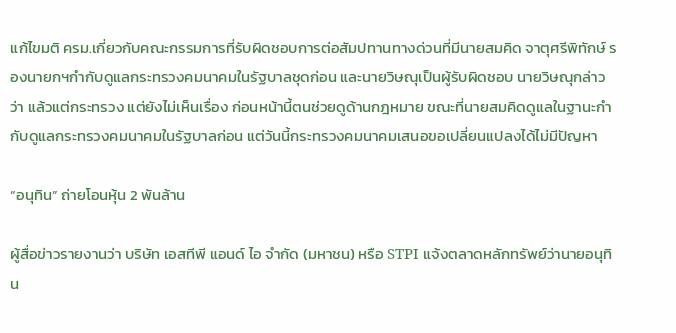แก้ไขมติ ครม.เกี่ยวกับคณะกรรมการที่รับผิดชอบการต่อสัมปทานทางด่วนที่มีนายสมคิด จาตุศรีพิทักษ์ รองนายกฯกำกับดูแลกระทรวงคมนาคมในรัฐบาลชุดก่อน และนายวิษณุเป็นผู้รับผิดชอบ นายวิษณุกล่าวว่า แล้วแต่กระทรวง แต่ยังไม่เห็นเรื่อง ก่อนหน้านี้ตนช่วยดูด้านกฎหมาย ขณะที่นายสมคิดดูแลในฐานะกำกับดูแลกระทรวงคมนาคมในรัฐบาลก่อน แต่วันนี้กระทรวงคมนาคมเสนอขอเปลี่ยนแปลงได้ไม่มีปัญหา

“อนุทิน” ถ่ายโอนหุ้น 2 พันล้าน

ผู้สื่อข่าวรายงานว่า บริษัท เอสทีพี แอนด์ ไอ จำกัด (มหาชน) หรือ STPI แจ้งตลาดหลักทรัพย์ว่านายอนุทิน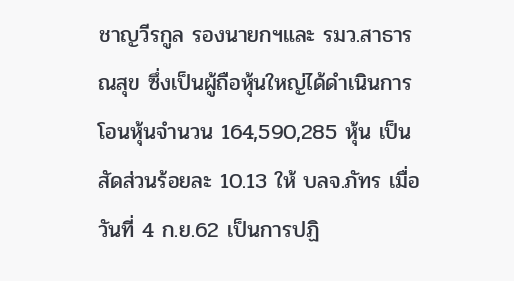ชาญวีรกูล รองนายกฯและ รมว.สาธารณสุข ซึ่งเป็นผู้ถือหุ้นใหญ่ได้ดำเนินการโอนหุ้นจำนวน 164,590,285 หุ้น เป็นสัดส่วนร้อยละ 10.13 ให้ บลจ.ภัทร เมื่อวันที่ 4 ก.ย.62 เป็นการปฏิ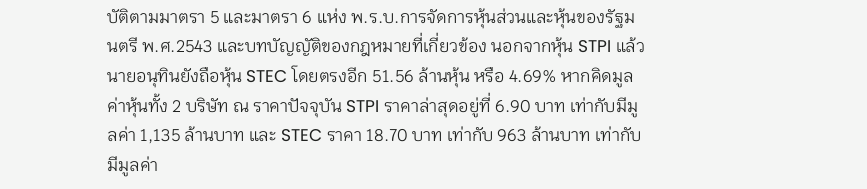บัติตามมาตรา 5 และมาตรา 6 แห่ง พ.ร.บ.การจัดการหุ้นส่วนและหุ้นของรัฐมนตรี พ.ศ.2543 และบทบัญญัติของกฎหมายที่เกี่ยวข้อง นอกจากหุ้น STPI แล้วนายอนุทินยังถือหุ้น STEC โดยตรงอีก 51.56 ล้านหุ้น หรือ 4.69% หากคิดมูลค่าหุ้นทั้ง 2 บริษัท ณ ราคาปัจจุบัน STPI ราคาล่าสุดอยู่ที่ 6.90 บาท เท่ากับมีมูลค่า 1,135 ล้านบาท และ STEC ราคา 18.70 บาท เท่ากับ 963 ล้านบาท เท่ากับมีมูลค่า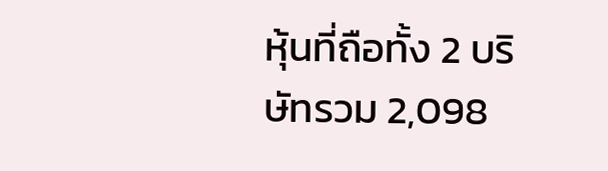หุ้นที่ถือทั้ง 2 บริษัทรวม 2,098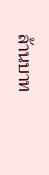ล้านบาท